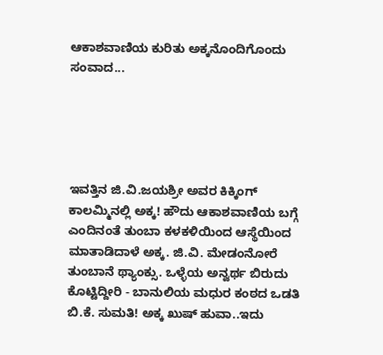ಆಕಾಶವಾಣಿಯ ಕುರಿತು ಅಕ್ಕನೊಂದಿಗೊಂದು ಸಂವಾದ...





ಇವತ್ತಿನ ಜಿ.ವಿ.ಜಯಶ್ರೀ ಅವರ ಕಿಕ್ಕಿಂಗ್ ಕಾಲಮ್ಮಿನಲ್ಲಿ ಅಕ್ಕ! ಹೌದು ಆಕಾಶವಾಣಿಯ ಬಗ್ಗೆ ಎಂದಿನಂತೆ ತುಂಬಾ ಕಳಕಳಿಯಿಂದ ಆಸ್ಥೆಯಿಂದ ಮಾತಾಡಿದಾಳೆ ಅಕ್ಕ. ಜಿ.ವಿ. ಮೇಡಂನೋರೆ ತುಂಬಾನೆ ಥ್ಯಾಂಕ್ಸು. ಒಳ್ಳೆಯ ಅನ್ವರ್ಥ ಬಿರುದು ಕೊಟ್ಟಿದ್ದೀರಿ - ಬಾನುಲಿಯ ಮಧುರ ಕಂಠದ ಒಡತಿ ಬಿ.ಕೆ. ಸುಮತಿ! ಅಕ್ಕ ಖುಷ್ ಹುವಾ..ಇದು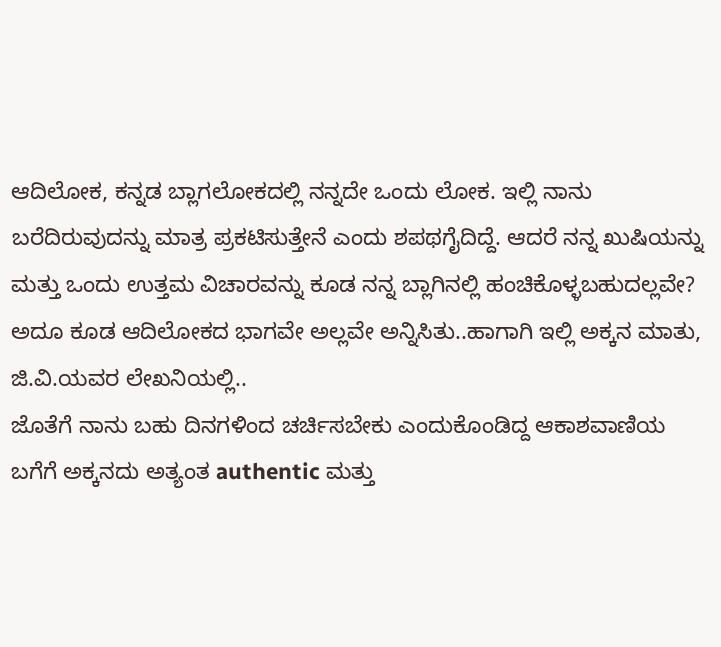ಆದಿಲೋಕ, ಕನ್ನಡ ಬ್ಲಾಗಲೋಕದಲ್ಲಿ ನನ್ನದೇ ಒಂದು ಲೋಕ. ಇಲ್ಲಿ ನಾನು ಬರೆದಿರುವುದನ್ನು ಮಾತ್ರ ಪ್ರಕಟಿಸುತ್ತೇನೆ ಎಂದು ಶಪಥಗೈದಿದ್ದೆ. ಆದರೆ ನನ್ನ ಖುಷಿಯನ್ನು ಮತ್ತು ಒಂದು ಉತ್ತಮ ವಿಚಾರವನ್ನು ಕೂಡ ನನ್ನ ಬ್ಲಾಗಿನಲ್ಲಿ ಹಂಚಿಕೊಳ್ಳಬಹುದಲ್ಲವೇ? ಅದೂ ಕೂಡ ಆದಿಲೋಕದ ಭಾಗವೇ ಅಲ್ಲವೇ ಅನ್ನಿಸಿತು..ಹಾಗಾಗಿ ಇಲ್ಲಿ ಅಕ್ಕನ ಮಾತು, ಜಿ.ವಿ.ಯವರ ಲೇಖನಿಯಲ್ಲಿ..
ಜೊತೆಗೆ ನಾನು ಬಹು ದಿನಗಳಿಂದ ಚರ್ಚಿಸಬೇಕು ಎಂದುಕೊಂಡಿದ್ದ ಆಕಾಶವಾಣಿಯ ಬಗೆಗೆ ಅಕ್ಕನದು ಅತ್ಯಂತ authentic ಮತ್ತು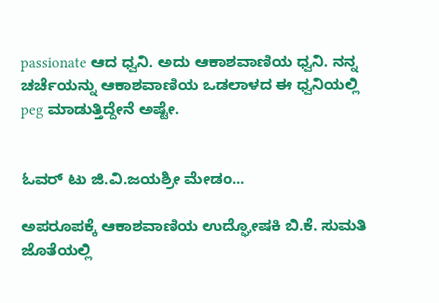passionate ಆದ ಧ್ವನಿ. ಅದು ಆಕಾಶವಾಣಿಯ ಧ್ವನಿ. ನನ್ನ ಚರ್ಚೆಯನ್ನು ಆಕಾಶವಾಣಿಯ ಒಡಲಾಳದ ಈ ಧ್ವನಿಯಲ್ಲಿ peg ಮಾಡುತ್ತಿದ್ದೇನೆ ಅಷ್ಟೇ.


ಓವರ್ ಟು ಜಿ.ವಿ.ಜಯಶ್ರೀ ಮೇಡಂ...

ಅಪರೂಪಕ್ಕೆ ಆಕಾಶವಾಣಿಯ ಉದ್ಘೋಷಕಿ ಬಿ.ಕೆ. ಸುಮತಿ ಜೊತೆಯಲ್ಲಿ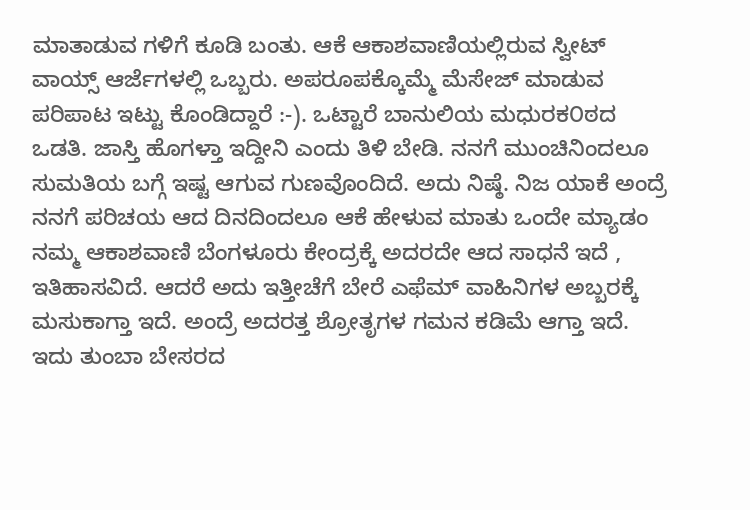ಮಾತಾಡುವ ಗಳಿಗೆ ಕೂಡಿ ಬಂತು. ಆಕೆ ಆಕಾಶವಾಣಿಯಲ್ಲಿರುವ ಸ್ವೀಟ್ ವಾಯ್ಸ್ ಆರ್ಜೆಗಳಲ್ಲಿ ಒಬ್ಬರು. ಅಪರೂಪಕ್ಕೊಮ್ಮೆ ಮೆಸೇಜ್ ಮಾಡುವ ಪರಿಪಾಟ ಇಟ್ಟು ಕೊಂಡಿದ್ದಾರೆ :-). ಒಟ್ಟಾರೆ ಬಾನುಲಿಯ ಮಧುರಕ೦ಠದ ಒಡತಿ. ಜಾಸ್ತಿ ಹೊಗಳ್ತಾ ಇದ್ದೀನಿ ಎಂದು ತಿಳಿ ಬೇಡಿ. ನನಗೆ ಮುಂಚಿನಿಂದಲೂ ಸುಮತಿಯ ಬಗ್ಗೆ ಇಷ್ಟ ಆಗುವ ಗುಣವೊಂದಿದೆ. ಅದು ನಿಷ್ಠೆ. ನಿಜ ಯಾಕೆ ಅಂದ್ರೆ ನನಗೆ ಪರಿಚಯ ಆದ ದಿನದಿಂದಲೂ ಆಕೆ ಹೇಳುವ ಮಾತು ಒಂದೇ ಮ್ಯಾಡಂ ನಮ್ಮ ಆಕಾಶವಾಣಿ ಬೆಂಗಳೂರು ಕೇಂದ್ರಕ್ಕೆ ಅದರದೇ ಆದ ಸಾಧನೆ ಇದೆ , ಇತಿಹಾಸವಿದೆ. ಆದರೆ ಅದು ಇತ್ತೀಚೆಗೆ ಬೇರೆ ಎಫೆಮ್ ವಾಹಿನಿಗಳ ಅಬ್ಬರಕ್ಕೆ ಮಸುಕಾಗ್ತಾ ಇದೆ. ಅಂದ್ರೆ ಅದರತ್ತ ಶ್ರೋತೃಗಳ ಗಮನ ಕಡಿಮೆ ಆಗ್ತಾ ಇದೆ. ಇದು ತುಂಬಾ ಬೇಸರದ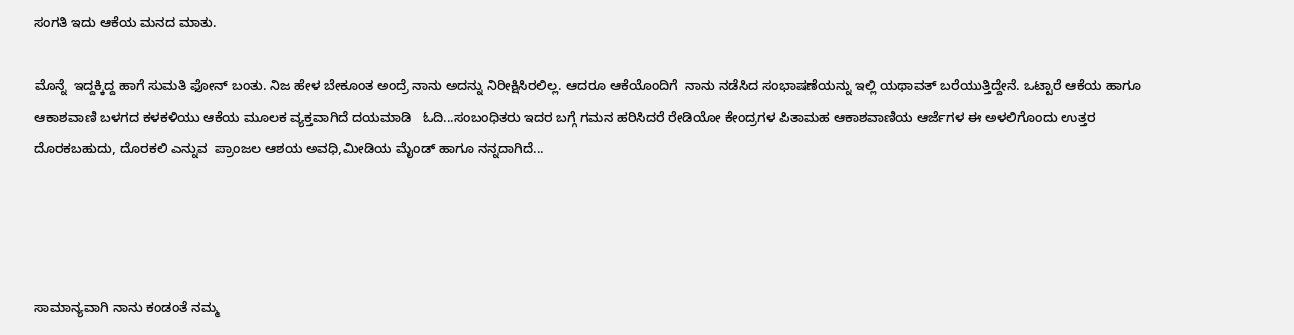ಸಂಗತಿ ಇದು ಆಕೆಯ ಮನದ ಮಾತು.

ಮೊನ್ನೆ  ಇದ್ದಕ್ಕಿದ್ದ ಹಾಗೆ ಸುಮತಿ ಫೋನ್ ಬಂತು. ನಿಜ ಹೇಳ ಬೇಕೂಂತ ಅಂದ್ರೆ ನಾನು ಅದನ್ನು ನಿರೀಕ್ಷಿಸಿರಲಿಲ್ಲ. ಆದರೂ ಆಕೆಯೊಂದಿಗೆ  ನಾನು ನಡೆಸಿದ ಸಂಭಾಷಣೆಯನ್ನು ಇಲ್ಲಿ ಯಥಾವತ್ ಬರೆಯುತ್ತಿದ್ದೇನೆ. ಒಟ್ಟಾರೆ ಆಕೆಯ ಹಾಗೂ  ಆಕಾಶವಾಣಿ ಬಳಗದ ಕಳಕಳಿಯು ಆಕೆಯ ಮೂಲಕ ವ್ಯಕ್ತವಾಗಿದೆ ದಯಮಾಡಿ   ಓದಿ...ಸಂಬಂಧಿತರು ಇದರ ಬಗ್ಗೆ ಗಮನ ಹರಿಸಿದರೆ ರೇಡಿಯೋ ಕೇಂದ್ರಗಳ ಪಿತಾಮಹ ಆಕಾಶವಾಣಿಯ ಆರ್ಜೆಗಳ ಈ ಅಳಲಿಗೊಂದು ಉತ್ತರ ದೊರಕಬಹುದು, ದೊರಕಲಿ ಎನ್ನುವ  ಪ್ರಾಂಜಲ ಆಶಯ ಅವಧಿ,ಮೀಡಿಯ ಮೈಂಡ್ ಹಾಗೂ ನನ್ನದಾಗಿದೆ...




ಸಾಮಾನ್ಯವಾಗಿ ನಾನು ಕಂಡಂತೆ ನಮ್ಮ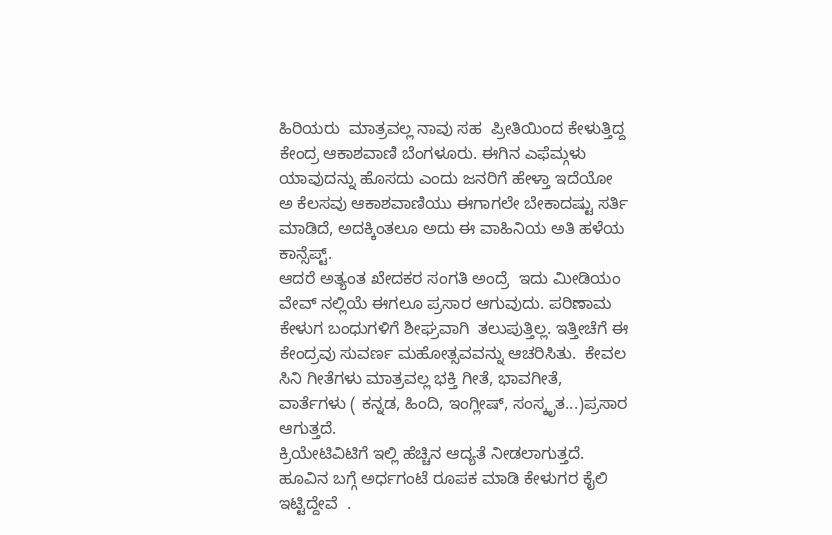ಹಿರಿಯರು  ಮಾತ್ರವಲ್ಲ ನಾವು ಸಹ  ಪ್ರೀತಿಯಿಂದ ಕೇಳುತ್ತಿದ್ದ ಕೇಂದ್ರ ಆಕಾಶವಾಣಿ ಬೆಂಗಳೂರು. ಈಗಿನ ಎಫೆಮ್ಗಳು ಯಾವುದನ್ನು ಹೊಸದು ಎಂದು ಜನರಿಗೆ ಹೇಳ್ತಾ ಇದೆಯೋ ಅ ಕೆಲಸವು ಆಕಾಶವಾಣಿಯು ಈಗಾಗಲೇ ಬೇಕಾದಷ್ಟು ಸರ್ತಿ ಮಾಡಿದೆ, ಅದಕ್ಕಿಂತಲೂ ಅದು ಈ ವಾಹಿನಿಯ ಅತಿ ಹಳೆಯ ಕಾನ್ಸೆಪ್ಟ್.
ಆದರೆ ಅತ್ಯಂತ ಖೇದಕರ ಸಂಗತಿ ಅಂದ್ರೆ  ಇದು ಮೀಡಿಯಂ ವೇವ್ ನಲ್ಲಿಯೆ ಈಗಲೂ ಪ್ರಸಾರ ಆಗುವುದು. ಪರಿಣಾಮ ಕೇಳುಗ ಬಂಧುಗಳಿಗೆ ಶೀಘ್ರವಾಗಿ  ತಲುಪುತ್ತಿಲ್ಲ. ಇತ್ತೀಚೆಗೆ ಈ ಕೇಂದ್ರವು ಸುವರ್ಣ ಮಹೋತ್ಸವವನ್ನು ಆಚರಿಸಿತು.  ಕೇವಲ ಸಿನಿ ಗೀತೆಗಳು ಮಾತ್ರವಲ್ಲ ಭಕ್ತಿ ಗೀತೆ, ಭಾವಗೀತೆ, ವಾರ್ತೆಗಳು ( ಕನ್ನಡ, ಹಿಂದಿ, ಇಂಗ್ಲೀಷ್, ಸಂಸ್ಕೃತ...)ಪ್ರಸಾರ ಆಗುತ್ತದೆ.
ಕ್ರಿಯೇಟಿವಿಟಿಗೆ ಇಲ್ಲಿ ಹೆಚ್ಚಿನ ಆದ್ಯತೆ ನೀಡಲಾಗುತ್ತದೆ. ಹೂವಿನ ಬಗ್ಗೆ ಅರ್ಧಗಂಟೆ ರೂಪಕ ಮಾಡಿ ಕೇಳುಗರ ಕೈಲಿ ಇಟ್ಟಿದ್ದೇವೆ  .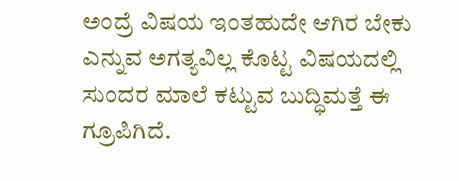ಅಂದ್ರೆ ವಿಷಯ ಇಂತಹುದೇ ಆಗಿರ ಬೇಕು ಎನ್ನುವ ಅಗತ್ಯವಿಲ್ಲ ಕೊಟ್ಟ ವಿಷಯದಲ್ಲಿ  ಸುಂದರ ಮಾಲೆ ಕಟ್ಟುವ ಬುದ್ಧಿಮತ್ತೆ ಈ ಗ್ರೂಪಿಗಿದೆ.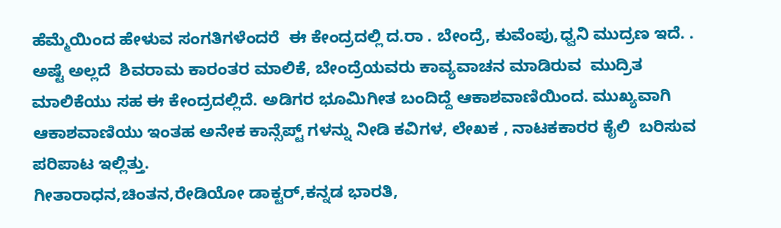ಹೆಮ್ಮೆಯಿಂದ ಹೇಳುವ ಸಂಗತಿಗಳೆಂದರೆ  ಈ ಕೇಂದ್ರದಲ್ಲಿ ದ.ರಾ . ಬೇಂದ್ರೆ, ಕುವೆಂಪು,ಧ್ವನಿ ಮುದ್ರಣ ಇದೆ. . ಅಷ್ಟೆ ಅಲ್ಲದೆ  ಶಿವರಾಮ ಕಾರಂತರ ಮಾಲಿಕೆ, ಬೇಂದ್ರೆಯವರು ಕಾವ್ಯವಾಚನ ಮಾಡಿರುವ  ಮುದ್ರಿತ ಮಾಲಿಕೆಯು ಸಹ ಈ ಕೇಂದ್ರದಲ್ಲಿದೆ. ಅಡಿಗರ ಭೂಮಿಗೀತ ಬಂದಿದ್ದೆ ಆಕಾಶವಾಣಿಯಿಂದ. ಮುಖ್ಯವಾಗಿ ಆಕಾಶವಾಣಿಯು ಇಂತಹ ಅನೇಕ ಕಾನ್ಸೆಪ್ಟ್ ಗಳನ್ನು ನೀಡಿ ಕವಿಗಳ, ಲೇಖಕ , ನಾಟಕಕಾರರ ಕೈಲಿ  ಬರಿಸುವ ಪರಿಪಾಟ ಇಲ್ಲಿತ್ತು.
ಗೀತಾರಾಧನ,ಚಿಂತನ,ರೇಡಿಯೋ ಡಾಕ್ಟರ್,ಕನ್ನಡ ಭಾರತಿ,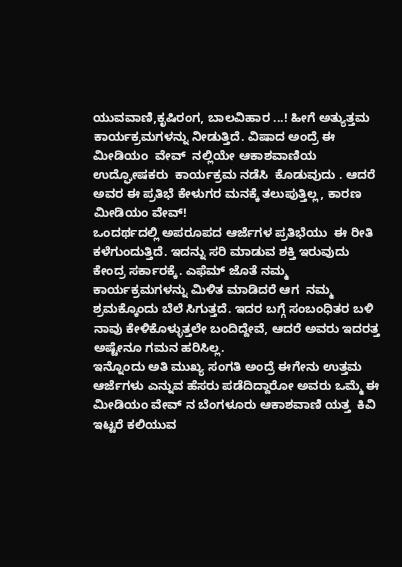ಯುವವಾಣಿ,ಕೃಷಿರಂಗ, ಬಾಲವಿಹಾರ ...! ಹೀಗೆ ಅತ್ಯುತ್ತಮ ಕಾರ್ಯಕ್ರಮಗಳನ್ನು ನೀಡುತ್ತಿದೆ. ವಿಷಾದ ಅಂದ್ರೆ ಈ ಮೀಡಿಯಂ  ವೇವ್  ನಲ್ಲಿಯೇ ಆಕಾಶವಾಣಿಯ ಉದ್ಘೋಷಕರು  ಕಾರ್ಯಕ್ರಮ ನಡೆಸಿ  ಕೊಡುವುದು . ಆದರೆ ಅವರ ಈ ಪ್ರತಿಭೆ ಕೇಳುಗರ ಮನಕ್ಕೆ ತಲುಪುತ್ತಿಲ್ಲ, ಕಾರಣ ಮೀಡಿಯಂ ವೇವ್!
ಒಂದರ್ಥದಲ್ಲಿ ಅಪರೂಪದ ಆರ್ಜೆಗಳ ಪ್ರತಿಭೆಯು  ಈ ರೀತಿ ಕಳೆಗುಂದುತ್ತಿದೆ. ಇದನ್ನು ಸರಿ ಮಾಡುವ ಶಕ್ತಿ ಇರುವುದು ಕೇಂದ್ರ ಸರ್ಕಾರಕ್ಕೆ. ಎಫೆಮ್ ಜೊತೆ ನಮ್ಮ ಕಾರ್ಯಕ್ರಮಗಳನ್ನು ಮಿಳಿತ ಮಾಡಿದರೆ ಆಗ  ನಮ್ಮ ಶ್ರಮಕ್ಕೊಂದು ಬೆಲೆ ಸಿಗುತ್ತದೆ. ಇದರ ಬಗ್ಗೆ ಸಂಬಂಧಿತರ ಬಳಿ ನಾವು ಕೇಳಿಕೊಳ್ಳುತ್ತಲೇ ಬಂದಿದ್ದೇವೆ, ಆದರೆ ಅವರು ಇದರತ್ತ ಅಷ್ಟೇನೂ ಗಮನ ಹರಿಸಿಲ್ಲ.
ಇನ್ನೊಂದು ಅತಿ ಮುಖ್ಯ ಸಂಗತಿ ಅಂದ್ರೆ ಈಗೇನು ಉತ್ತಮ ಆರ್ಜೆಗಳು ಎನ್ನುವ ಹೆಸರು ಪಡೆದಿದ್ದಾರೋ ಅವರು ಒಮ್ಮೆ ಈ ಮೀಡಿಯಂ ವೇವ್ ನ ಬೆಂಗಳೂರು ಆಕಾಶವಾಣಿ ಯತ್ತ  ಕಿವಿ ಇಟ್ಟರೆ ಕಲಿಯುವ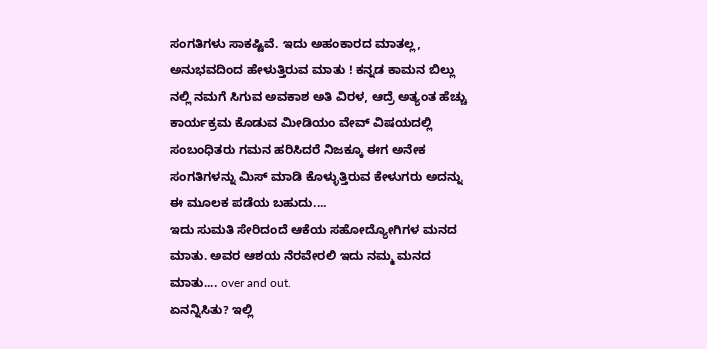ಸಂಗತಿಗಳು ಸಾಕಷ್ಟಿವೆ. ಇದು ಅಹಂಕಾರದ ಮಾತಲ್ಲ, ಅನುಭವದಿಂದ ಹೇಳುತ್ತಿರುವ ಮಾತು ! ಕನ್ನಡ ಕಾಮನ ಬಿಲ್ಲು  ನಲ್ಲಿ ನಮಗೆ ಸಿಗುವ ಅವಕಾಶ ಅತಿ ವಿರಳ, ಆದ್ರೆ ಅತ್ಯಂತ ಹೆಚ್ಚು ಕಾರ್ಯಕ್ರಮ ಕೊಡುವ ಮೀಡಿಯಂ ವೇವ್ ವಿಷಯದಲ್ಲಿ ಸಂಬಂಧಿತರು ಗಮನ ಹರಿಸಿದರೆ ನಿಜಕ್ಕೂ ಈಗ ಅನೇಕ ಸಂಗತಿಗಳನ್ನು ಮಿಸ್ ಮಾಡಿ ಕೊಳ್ಳುತ್ತಿರುವ ಕೇಳುಗರು ಅದನ್ನು ಈ ಮೂಲಕ ಪಡೆಯ ಬಹುದು....
ಇದು ಸುಮತಿ ಸೇರಿದಂದೆ ಆಕೆಯ ಸಹೋದ್ಯೋಗಿಗಳ ಮನದ ಮಾತು. ಅವರ ಆಶಯ ನೆರವೇರಲಿ ಇದು ನಮ್ಮ ಮನದ ಮಾತು.... over and out.
ಏನನ್ನಿಸಿತು? ಇಲ್ಲಿ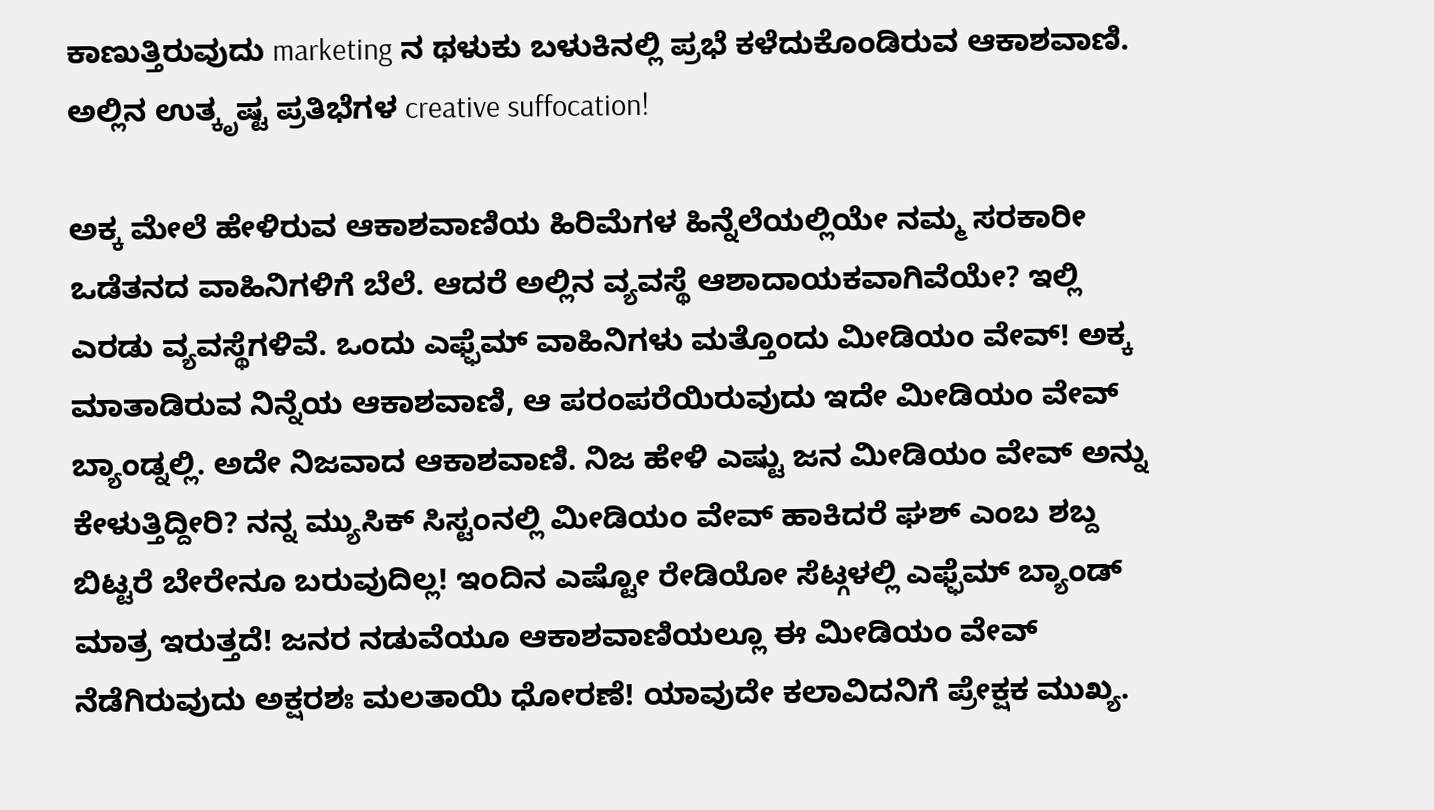ಕಾಣುತ್ತಿರುವುದು marketing ನ ಥಳುಕು ಬಳುಕಿನಲ್ಲಿ ಪ್ರಭೆ ಕಳೆದುಕೊಂಡಿರುವ ಆಕಾಶವಾಣಿ. ಅಲ್ಲಿನ ಉತ್ಕೃಷ್ಟ ಪ್ರತಿಭೆಗಳ creative suffocation!

ಅಕ್ಕ ಮೇಲೆ ಹೇಳಿರುವ ಆಕಾಶವಾಣಿಯ ಹಿರಿಮೆಗಳ ಹಿನ್ನೆಲೆಯಲ್ಲಿಯೇ ನಮ್ಮ ಸರಕಾರೀ ಒಡೆತನದ ವಾಹಿನಿಗಳಿಗೆ ಬೆಲೆ. ಆದರೆ ಅಲ್ಲಿನ ವ್ಯವಸ್ಥೆ ಆಶಾದಾಯಕವಾಗಿವೆಯೇ? ಇಲ್ಲಿ ಎರಡು ವ್ಯವಸ್ಥೆಗಳಿವೆ. ಒಂದು ಎಫ್ಫೆಮ್ ವಾಹಿನಿಗಳು ಮತ್ತೊಂದು ಮೀಡಿಯಂ ವೇವ್! ಅಕ್ಕ ಮಾತಾಡಿರುವ ನಿನ್ನೆಯ ಆಕಾಶವಾಣಿ, ಆ ಪರಂಪರೆಯಿರುವುದು ಇದೇ ಮೀಡಿಯಂ ವೇವ್ ಬ್ಯಾಂಡ್ನಲ್ಲಿ. ಅದೇ ನಿಜವಾದ ಆಕಾಶವಾಣಿ. ನಿಜ ಹೇಳಿ ಎಷ್ಟು ಜನ ಮೀಡಿಯಂ ವೇವ್ ಅನ್ನು ಕೇಳುತ್ತಿದ್ದೀರಿ? ನನ್ನ ಮ್ಯುಸಿಕ್ ಸಿಸ್ಟಂನಲ್ಲಿ ಮೀಡಿಯಂ ವೇವ್ ಹಾಕಿದರೆ ಘಶ್ ಎಂಬ ಶಬ್ದ ಬಿಟ್ಟರೆ ಬೇರೇನೂ ಬರುವುದಿಲ್ಲ! ಇಂದಿನ ಎಷ್ಟೋ ರೇಡಿಯೋ ಸೆಟ್ಗಳಲ್ಲಿ ಎಫ್ಫೆಮ್ ಬ್ಯಾಂಡ್ ಮಾತ್ರ ಇರುತ್ತದೆ! ಜನರ ನಡುವೆಯೂ ಆಕಾಶವಾಣಿಯಲ್ಲೂ ಈ ಮೀಡಿಯಂ ವೇವ್ ನೆಡೆಗಿರುವುದು ಅಕ್ಷರಶಃ ಮಲತಾಯಿ ಧೋರಣೆ! ಯಾವುದೇ ಕಲಾವಿದನಿಗೆ ಪ್ರೇಕ್ಷಕ ಮುಖ್ಯ.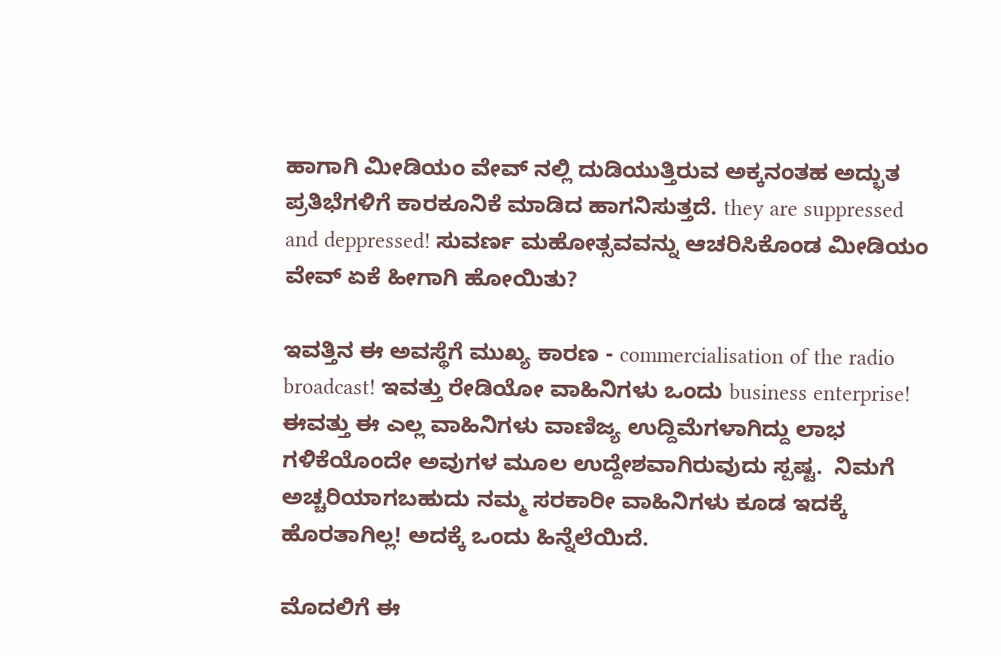ಹಾಗಾಗಿ ಮೀಡಿಯಂ ವೇವ್ ನಲ್ಲಿ ದುಡಿಯುತ್ತಿರುವ ಅಕ್ಕನಂತಹ ಅದ್ಭುತ ಪ್ರತಿಭೆಗಳಿಗೆ ಕಾರಕೂನಿಕೆ ಮಾಡಿದ ಹಾಗನಿಸುತ್ತದೆ. they are suppressed and deppressed! ಸುವರ್ಣ ಮಹೋತ್ಸವವನ್ನು ಆಚರಿಸಿಕೊಂಡ ಮೀಡಿಯಂ ವೇವ್ ಏಕೆ ಹೀಗಾಗಿ ಹೋಯಿತು?

ಇವತ್ತಿನ ಈ ಅವಸ್ಥೆಗೆ ಮುಖ್ಯ ಕಾರಣ - commercialisation of the radio broadcast! ಇವತ್ತು ರೇಡಿಯೋ ವಾಹಿನಿಗಳು ಒಂದು business enterprise! ಈವತ್ತು ಈ ಎಲ್ಲ ವಾಹಿನಿಗಳು ವಾಣಿಜ್ಯ ಉದ್ದಿಮೆಗಳಾಗಿದ್ದು ಲಾಭ ಗಳಿಕೆಯೊಂದೇ ಅವುಗಳ ಮೂಲ ಉದ್ದೇಶವಾಗಿರುವುದು ಸ್ಪಷ್ಟ.  ನಿಮಗೆ ಅಚ್ಚರಿಯಾಗಬಹುದು ನಮ್ಮ ಸರಕಾರೀ ವಾಹಿನಿಗಳು ಕೂಡ ಇದಕ್ಕೆ ಹೊರತಾಗಿಲ್ಲ! ಅದಕ್ಕೆ ಒಂದು ಹಿನ್ನೆಲೆಯಿದೆ.

ಮೊದಲಿಗೆ ಈ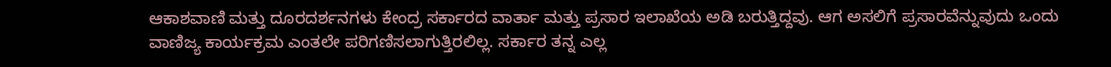ಆಕಾಶವಾಣಿ ಮತ್ತು ದೂರದರ್ಶನಗಳು ಕೇಂದ್ರ ಸರ್ಕಾರದ ವಾರ್ತಾ ಮತ್ತು ಪ್ರಸಾರ ಇಲಾಖೆಯ ಅಡಿ ಬರುತ್ತಿದ್ದವು. ಆಗ ಅಸಲಿಗೆ ಪ್ರಸಾರವೆನ್ನುವುದು ಒಂದು ವಾಣಿಜ್ಯ ಕಾರ್ಯಕ್ರಮ ಎಂತಲೇ ಪರಿಗಣಿಸಲಾಗುತ್ತಿರಲಿಲ್ಲ. ಸರ್ಕಾರ ತನ್ನ ಎಲ್ಲ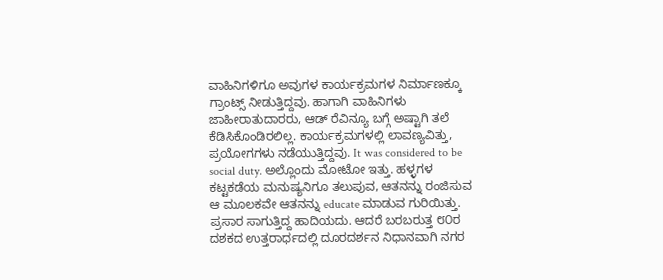ವಾಹಿನಿಗಳಿಗೂ ಅವುಗಳ ಕಾರ್ಯಕ್ರಮಗಳ ನಿರ್ಮಾಣಕ್ಕೂ ಗ್ರಾಂಟ್ಸ್ ನೀಡುತ್ತಿದ್ದವು. ಹಾಗಾಗಿ ವಾಹಿನಿಗಳು ಜಾಹೀರಾತುದಾರರು, ಆಡ್ ರೆವಿನ್ಯೂ ಬಗ್ಗೆ ಅಷ್ಟಾಗಿ ತಲೆ ಕೆಡಿಸಿಕೊಂಡಿರಲಿಲ್ಲ. ಕಾರ್ಯಕ್ರಮಗಳಲ್ಲಿ ಲಾವಣ್ಯವಿತ್ತು, ಪ್ರಯೋಗಗಳು ನಡೆಯುತ್ತಿದ್ದವು. It was considered to be social duty. ಅಲ್ಲೊಂದು ಮೋಟೋ ಇತ್ತು. ಹಳ್ಳಗಳ ಕಟ್ಟಕಡೆಯ ಮನುಷ್ಯನಿಗೂ ತಲುಪುವ, ಆತನನ್ನು ರಂಜಿಸುವ ಆ ಮೂಲಕವೇ ಆತನನ್ನು educate ಮಾಡುವ ಗುರಿಯಿತ್ತು. ಪ್ರಸಾರ ಸಾಗುತ್ತಿದ್ದ ಹಾದಿಯದು. ಆದರೆ ಬರಬರುತ್ತ ೮೦ರ ದಶಕದ ಉತ್ತರಾರ್ಧದಲ್ಲಿ ದೂರದರ್ಶನ ನಿಧಾನವಾಗಿ ನಗರ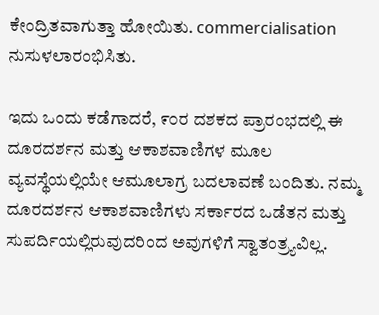ಕೇಂದ್ರಿತವಾಗುತ್ತಾ ಹೋಯಿತು. commercialisation ನುಸುಳಲಾರಂಭಿಸಿತು.

ಇದು ಒಂದು ಕಡೆಗಾದರೆ, ೯೦ರ ದಶಕದ ಪ್ರಾರಂಭದಲ್ಲಿ ಈ ದೂರದರ್ಶನ ಮತ್ತು ಆಕಾಶವಾಣಿಗಳ ಮೂಲ ವ್ಯವಸ್ಥೆಯಲ್ಲಿಯೇ ಆಮೂಲಾಗ್ರ ಬದಲಾವಣೆ ಬಂದಿತು. ನಮ್ಮ ದೂರದರ್ಶನ ಆಕಾಶವಾಣಿಗಳು ಸರ್ಕಾರದ ಒಡೆತನ ಮತ್ತು ಸುಪರ್ದಿಯಲ್ಲಿರುವುದರಿಂದ ಅವುಗಳಿಗೆ ಸ್ವಾತಂತ್ರ್ಯವಿಲ್ಲ.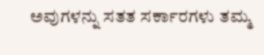ಅವುಗಳನ್ನು ಸತತ ಸರ್ಕಾರಗಳು ತಮ್ಮ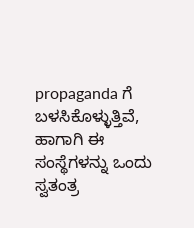propaganda ಗೆ ಬಳಸಿಕೊಳ್ಳುತ್ತಿವೆ, ಹಾಗಾಗಿ ಈ ಸಂಸ್ಥೆಗಳನ್ನು ಒಂದು ಸ್ವತಂತ್ರ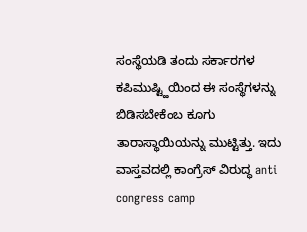ಸಂಸ್ಥೆಯಡಿ ತಂದು ಸರ್ಕಾರಗಳ ಕಪಿಮುಷ್ಟ್ಹಿಯಿಂದ ಈ ಸಂಸ್ಥೆಗಳನ್ನು ಬಿಡಿಸಬೇಕೆಂಬ ಕೂಗು ತಾರಾಸ್ಥಾಯಿಯನ್ನು ಮುಟ್ಟಿತ್ತು. ಇದು ವಾಸ್ತವದಲ್ಲಿ ಕಾಂಗ್ರೆಸ್ ವಿರುದ್ಧ anti congress camp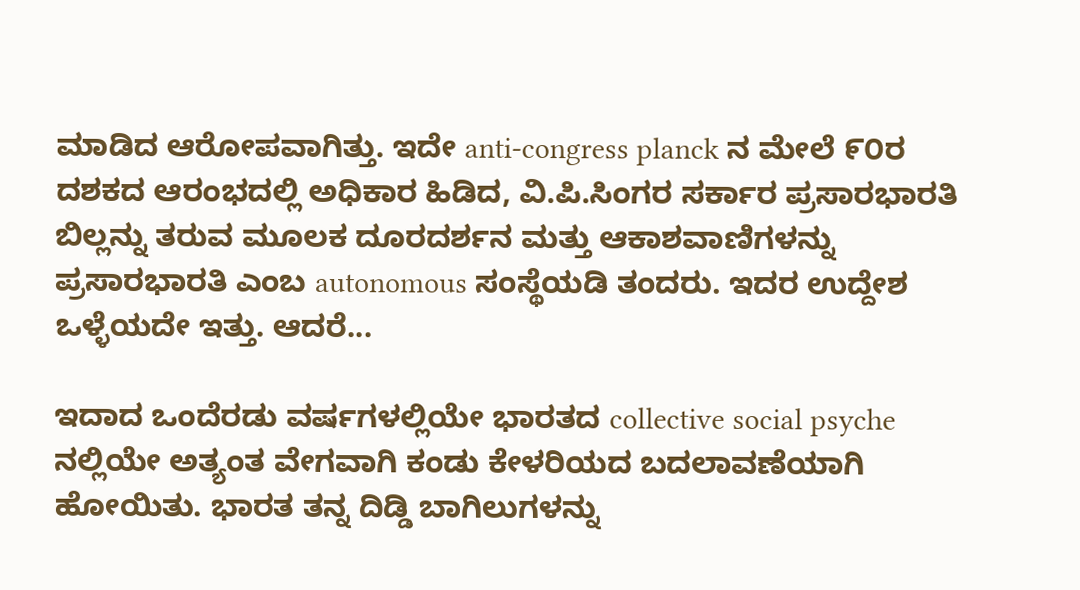ಮಾಡಿದ ಆರೋಪವಾಗಿತ್ತು. ಇದೇ anti-congress planck ನ ಮೇಲೆ ೯೦ರ ದಶಕದ ಆರಂಭದಲ್ಲಿ ಅಧಿಕಾರ ಹಿಡಿದ, ವಿ.ಪಿ.ಸಿಂಗರ ಸರ್ಕಾರ ಪ್ರಸಾರಭಾರತಿ ಬಿಲ್ಲನ್ನು ತರುವ ಮೂಲಕ ದೂರದರ್ಶನ ಮತ್ತು ಆಕಾಶವಾಣಿಗಳನ್ನು ಪ್ರಸಾರಭಾರತಿ ಎಂಬ autonomous ಸಂಸ್ಥೆಯಡಿ ತಂದರು. ಇದರ ಉದ್ದೇಶ ಒಳ್ಳೆಯದೇ ಇತ್ತು. ಆದರೆ...

ಇದಾದ ಒಂದೆರಡು ವರ್ಷಗಳಲ್ಲಿಯೇ ಭಾರತದ collective social psyche ನಲ್ಲಿಯೇ ಅತ್ಯಂತ ವೇಗವಾಗಿ ಕಂಡು ಕೇಳರಿಯದ ಬದಲಾವಣೆಯಾಗಿ ಹೋಯಿತು. ಭಾರತ ತನ್ನ ದಿಡ್ಡಿ ಬಾಗಿಲುಗಳನ್ನು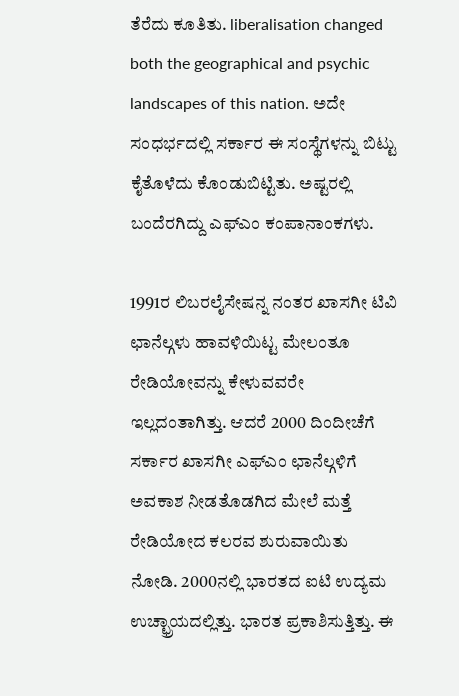ತೆರೆದು ಕೂತಿತು. liberalisation changed both the geographical and psychic landscapes of this nation. ಅದೇ ಸಂಧರ್ಭದಲ್ಲಿ ಸರ್ಕಾರ ಈ ಸಂಸ್ಥೆಗಳನ್ನು ಬಿಟ್ಟು ಕೈತೊಳೆದು ಕೊಂಡುಬಿಟ್ಟಿತು. ಅಷ್ಟರಲ್ಲಿ ಬಂದೆರಗಿದ್ದು ಎಫ್ಎಂ ಕಂಪಾನಾಂಕಗಳು.

1991ರ ಲಿಬರಲೈಸೇಷನ್ನ ನಂತರ ಖಾಸಗೀ ಟಿವಿ ಛಾನೆಲ್ಗಳು ಹಾವಳಿಯಿಟ್ಟ ಮೇಲಂತೂ ರೇಡಿಯೋವನ್ನು ಕೇಳುವವರೇ ಇಲ್ಲದಂತಾಗಿತ್ತು. ಆದರೆ 2000 ದಿಂದೀಚೆಗೆ ಸರ್ಕಾರ ಖಾಸಗೀ ಎಫ್ಎಂ ಛಾನೆಲ್ಗಳಿಗೆ ಅವಕಾಶ ನೀಡತೊಡಗಿದ ಮೇಲೆ ಮತ್ತೆ ರೇಡಿಯೋದ ಕಲರವ ಶುರುವಾಯಿತು ನೋಡಿ. 2000ನಲ್ಲಿ ಭಾರತದ ಐಟಿ ಉದ್ಯಮ ಉಚ್ಛ್ರಾಯದಲ್ಲಿತ್ತು. ಭಾರತ ಪ್ರಕಾಶಿಸುತ್ತಿತ್ತು. ಈ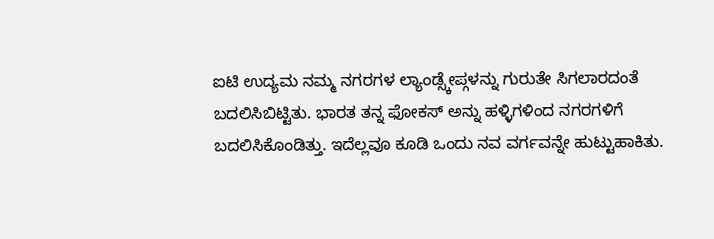ಐಟಿ ಉದ್ಯಮ ನಮ್ಮ ನಗರಗಳ ಲ್ಯಾಂಡ್ಸ್ಕೇಪ್ಗಳನ್ನು ಗುರುತೇ ಸಿಗಲಾರದಂತೆ ಬದಲಿಸಿಬಿಟ್ಟಿತು. ಭಾರತ ತನ್ನ ಫೋಕಸ್ ಅನ್ನು ಹಳ್ಳಿಗಳಿಂದ ನಗರಗಳಿಗೆ ಬದಲಿಸಿಕೊಂಡಿತ್ತು. ಇದೆಲ್ಲವೂ ಕೂಡಿ ಒಂದು ನವ ವರ್ಗವನ್ನೇ ಹುಟ್ಟುಹಾಕಿತು.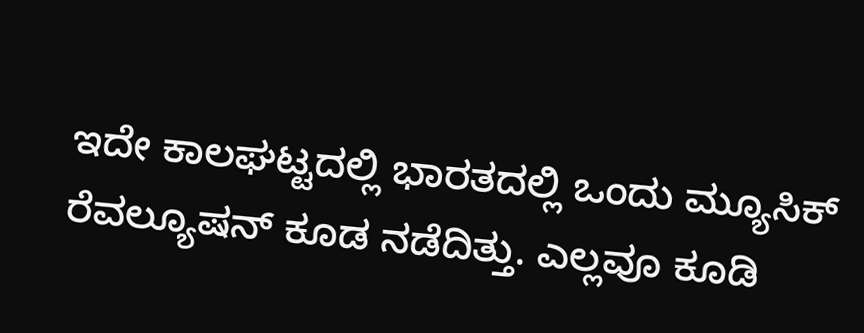ಇದೇ ಕಾಲಘಟ್ಟದಲ್ಲಿ ಭಾರತದಲ್ಲಿ ಒಂದು ಮ್ಯೂಸಿಕ್ ರೆವಲ್ಯೂಷನ್ ಕೂಡ ನಡೆದಿತ್ತು. ಎಲ್ಲವೂ ಕೂಡಿ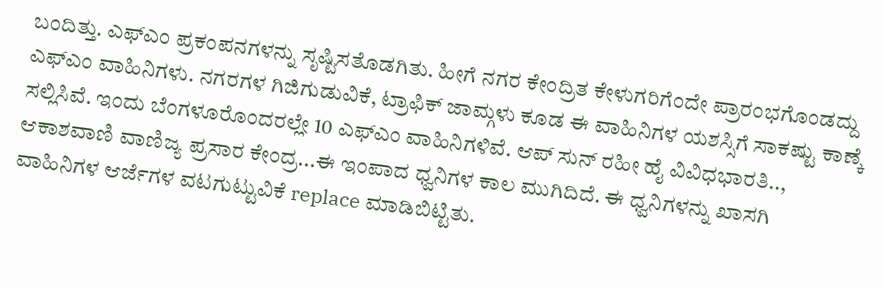ಬಂದಿತ್ತು. ಎಫ್ಎಂ ಪ್ರಕಂಪನಗಳನ್ನು ಸೃಷ್ಟಿಸತೊಡಗಿತು. ಹೀಗೆ ನಗರ ಕೇಂದ್ರಿತ ಕೇಳುಗರಿಗೆಂದೇ ಪ್ರಾರಂಭಗೊಂಡದ್ದು ಎಫ್ಎಂ ವಾಹಿನಿಗಳು. ನಗರಗಳ ಗಿಜಿಗುಡುವಿಕೆ, ಟ್ರಾಫಿಕ್ ಜಾಮ್ಗಳು ಕೂಡ ಈ ವಾಹಿನಿಗಳ ಯಶಸ್ಸಿಗೆ ಸಾಕಷ್ಟು ಕಾಣ್ಕೆ ಸಲ್ಲಿಸಿವೆ. ಇಂದು ಬೆಂಗಳೂರೊಂದರಲ್ಲೇ 10 ಎಫ್ಎಂ ವಾಹಿನಿಗಳಿವೆ. ಆಪ್ ಸುನ್ ರಹೀ ಹೈ ವಿವಿಧಭಾರತಿ.., ಆಕಾಶವಾಣಿ ವಾಣಿಜ್ಯ ಪ್ರಸಾರ ಕೇಂದ್ರ...ಈ ಇಂಪಾದ ಧ್ವನಿಗಳ ಕಾಲ ಮುಗಿದಿದೆ. ಈ ಧ್ವನಿಗಳನ್ನು ಖಾಸಗಿ ವಾಹಿನಿಗಳ ಆರ್ಜೆಗಳ ವಟಗುಟ್ಟುವಿಕೆ replace ಮಾಡಿಬಿಟ್ಟಿತು.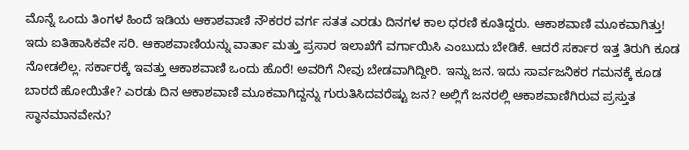ಮೊನ್ನೆ ಒಂದು ತಿಂಗಳ ಹಿಂದೆ ಇಡಿಯ ಆಕಾಶವಾಣಿ ನೌಕರರ ವರ್ಗ ಸತತ ಎರಡು ದಿನಗಳ ಕಾಲ ಧರಣಿ ಕೂತಿದ್ದರು. ಆಕಾಶವಾಣಿ ಮೂಕವಾಗಿತ್ತು! ಇದು ಐತಿಹಾಸಿಕವೇ ಸರಿ. ಆಕಾಶವಾಣಿಯನ್ನು ವಾರ್ತಾ ಮತ್ತು ಪ್ರಸಾರ ಇಲಾಖೆಗೆ ವರ್ಗಾಯಿಸಿ ಎಂಬುದು ಬೇಡಿಕೆ. ಆದರೆ ಸರ್ಕಾರ ಇತ್ತ ತಿರುಗಿ ಕೂಡ ನೋಡಲಿಲ್ಲ. ಸರ್ಕಾರಕ್ಕೆ ಇವತ್ತು ಆಕಾಶವಾಣಿ ಒಂದು ಹೊರೆ! ಅವರಿಗೆ ನೀವು ಬೇಡವಾಗಿದ್ದೀರಿ. ಇನ್ನು ಜನ. ಇದು ಸಾರ್ವಜನಿಕರ ಗಮನಕ್ಕೆ ಕೂಡ ಬಾರದೆ ಹೋಯಿತೇ? ಎರಡು ದಿನ ಆಕಾಶವಾಣಿ ಮೂಕವಾಗಿದ್ದನ್ನು ಗುರುತಿಸಿದವರೆಷ್ಟು ಜನ? ಅಲ್ಲಿಗೆ ಜನರಲ್ಲಿ ಆಕಾಶವಾಣಿಗಿರುವ ಪ್ರಸ್ತುತ ಸ್ಥಾನಮಾನವೇನು?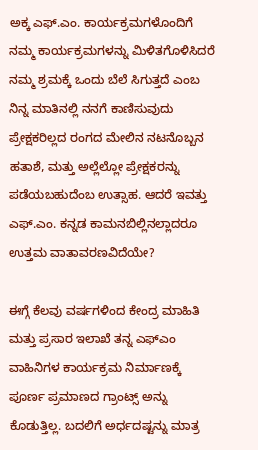ಅಕ್ಕ ಎಫ್.ಎಂ. ಕಾರ್ಯಕ್ರಮಗಳೊಂದಿಗೆ ನಮ್ಮ ಕಾರ್ಯಕ್ರಮಗಳನ್ನು ಮಿಳಿತಗೊಳಿಸಿದರೆ ನಮ್ಮ ಶ್ರಮಕ್ಕೆ ಒಂದು ಬೆಲೆ ಸಿಗುತ್ತದೆ ಎಂಬ ನಿನ್ನ ಮಾತಿನಲ್ಲಿ ನನಗೆ ಕಾಣಿಸುವುದು ಪ್ರೇಕ್ಷಕರಿಲ್ಲದ ರಂಗದ ಮೇಲಿನ ನಟನೊಬ್ಬನ ಹತಾಶೆ, ಮತ್ತು ಅಲ್ಲೆಲ್ಲೋ ಪ್ರೇಕ್ಷಕರನ್ನು ಪಡೆಯಬಹುದೆಂಬ ಉತ್ಸಾಹ. ಆದರೆ ಇವತ್ತು ಎಫ್.ಎಂ. ಕನ್ನಡ ಕಾಮನಬಿಲ್ಲಿನಲ್ಲಾದರೂ ಉತ್ತಮ ವಾತಾವರಣವಿದೆಯೇ?

ಈಗ್ಗೆ ಕೆಲವು ವರ್ಷಗಳಿಂದ ಕೇಂದ್ರ ಮಾಹಿತಿ ಮತ್ತು ಪ್ರಸಾರ ಇಲಾಖೆ ತನ್ನ ಎಫ್ಎಂ ವಾಹಿನಿಗಳ ಕಾರ್ಯಕ್ರಮ ನಿರ್ಮಾಣಕ್ಕೆ ಪೂರ್ಣ ಪ್ರಮಾಣದ ಗ್ರಾಂಟ್ಸ್ ಅನ್ನು ಕೊಡುತ್ತಿಲ್ಲ. ಬದಲಿಗೆ ಅರ್ಧದಷ್ಟನ್ನು ಮಾತ್ರ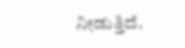ನೀಡುತ್ತಿದೆ.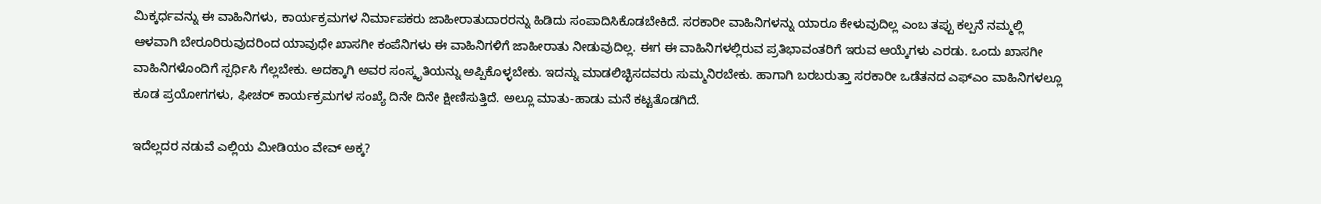ಮಿಕ್ಕರ್ಧವನ್ನು ಈ ವಾಹಿನಿಗಳು, ಕಾರ್ಯಕ್ರಮಗಳ ನಿರ್ಮಾಪಕರು ಜಾಹೀರಾತುದಾರರನ್ನು ಹಿಡಿದು ಸಂಪಾದಿಸಿಕೊಡಬೇಕಿದೆ. ಸರಕಾರೀ ವಾಹಿನಿಗಳನ್ನು ಯಾರೂ ಕೇಳುವುದಿಲ್ಲ ಎಂಬ ತಪ್ಪು ಕಲ್ಪನೆ ನಮ್ಮಲ್ಲಿ ಆಳವಾಗಿ ಬೇರೂರಿರುವುದರಿಂದ ಯಾವುಧೇ ಖಾಸಗೀ ಕಂಪೆನಿಗಳು ಈ ವಾಹಿನಿಗಳಿಗೆ ಜಾಹೀರಾತು ನೀಡುವುದಿಲ್ಲ. ಈಗ ಈ ವಾಹಿನಿಗಳಲ್ಲಿರುವ ಪ್ರತಿಭಾವಂತರಿಗೆ ಇರುವ ಆಯ್ಕೆಗಳು ಎರಡು. ಒಂದು ಖಾಸಗೀ ವಾಹಿನಿಗಳೊಂದಿಗೆ ಸ್ಪರ್ಧಿಸಿ ಗೆಲ್ಲಬೇಕು. ಅದಕ್ಕಾಗಿ ಅವರ ಸಂಸ್ಕೃತಿಯನ್ನು ಅಪ್ಪಿಕೊಳ್ಳಬೇಕು. ಇದನ್ನು ಮಾಡಲಿಚ್ಛಿಸದವರು ಸುಮ್ಮನಿರಬೇಕು. ಹಾಗಾಗಿ ಬರಬರುತ್ತಾ ಸರಕಾರೀ ಒಡೆತನದ ಎಫ್ಎಂ ವಾಹಿನಿಗಳಲ್ಲೂ ಕೂಡ ಪ್ರಯೋಗಗಳು, ಫೀಚರ್ ಕಾರ್ಯಕ್ರಮಗಳ ಸಂಖ್ಯೆ ದಿನೇ ದಿನೇ ಕ್ಷೀಣಿಸುತ್ತಿದೆ. ಅಲ್ಲೂ ಮಾತು-ಹಾಡು ಮನೆ ಕಟ್ಟತೊಡಗಿದೆ.

ಇದೆಲ್ಲದರ ನಡುವೆ ಎಲ್ಲಿಯ ಮೀಡಿಯಂ ವೇವ್ ಅಕ್ಕ?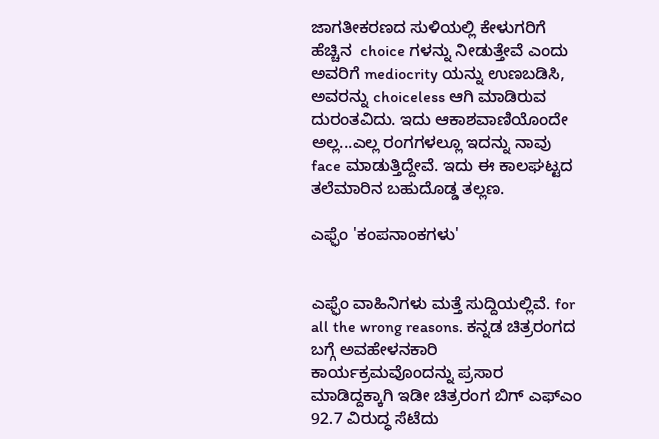ಜಾಗತೀಕರಣದ ಸುಳಿಯಲ್ಲಿ ಕೇಳುಗರಿಗೆ ಹೆಚ್ಚಿನ  choice ಗಳನ್ನು ನೀಡುತ್ತೇವೆ ಎಂದು ಅವರಿಗೆ mediocrity ಯನ್ನು ಉಣಬಡಿಸಿ, ಅವರನ್ನು choiceless ಆಗಿ ಮಾಡಿರುವ ದುರಂತವಿದು. ಇದು ಆಕಾಶವಾಣಿಯೊಂದೇ ಅಲ್ಲ...ಎಲ್ಲ ರಂಗಗಳಲ್ಲೂ ಇದನ್ನು ನಾವು face ಮಾಡುತ್ತಿದ್ದೇವೆ. ಇದು ಈ ಕಾಲಘಟ್ಟದ ತಲೆಮಾರಿನ ಬಹುದೊಡ್ಡ ತಲ್ಲಣ.

ಎಫ್ಫೆಂ 'ಕಂಪನಾಂಕಗಳು'


ಎಫ್ಫೆಂ ವಾಹಿನಿಗಳು ಮತ್ತೆ ಸುದ್ದಿಯಲ್ಲಿವೆ. for all the wrong reasons. ಕನ್ನಡ ಚಿತ್ರರಂಗದ ಬಗ್ಗೆ ಅವಹೇಳನಕಾರಿ ಕಾರ್ಯಕ್ರಮವೊಂದನ್ನು ಪ್ರಸಾರ ಮಾಡಿದ್ದಕ್ಕಾಗಿ ಇಡೀ ಚಿತ್ರರಂಗ ಬಿಗ್ ಎಫ್ಎಂ 92.7 ವಿರುದ್ಧ ಸೆಟೆದು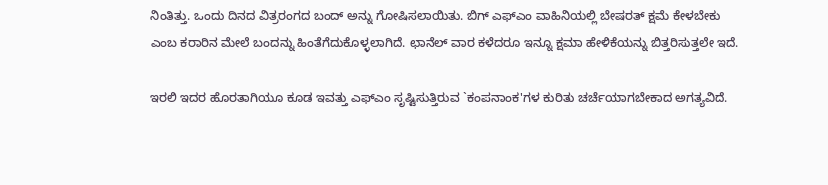ನಿಂತಿತ್ತು. ಒಂದು ದಿನದ ವಿತ್ರರಂಗದ ಬಂದ್ ಅನ್ನು ಗೋಷಿಸಲಾಯಿತು. ಬಿಗ್ ಎಫ್ಎಂ ವಾಹಿನಿಯಲ್ಲಿ ಬೇಷರತ್ ಕ್ಷಮೆ ಕೇಳಬೇಕು ಎಂಬ ಕರಾರಿನ ಮೇಲೆ ಬಂದನ್ನು ಹಿಂತೆಗೆದುಕೊಳ್ಳಲಾಗಿದೆ. ಛಾನೆಲ್ ವಾರ ಕಳೆದರೂ ಇನ್ನೂ ಕ್ಷಮಾ ಹೇಳಿಕೆಯನ್ನು ಬಿತ್ತರಿಸುತ್ತಲೇ ಇದೆ.

ಇರಲಿ ಇದರ ಹೊರತಾಗಿಯೂ ಕೂಡ ಇವತ್ತು ಎಫ್ಎಂ ಸೃಷ್ಟಿಸುತ್ತಿರುವ `ಕಂಪನಾಂಕ'ಗಳ ಕುರಿತು ಚರ್ಚೆಯಾಗಬೇಕಾದ ಅಗತ್ಯವಿದೆ.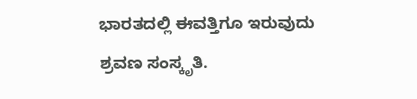ಭಾರತದಲ್ಲಿ ಈವತ್ತಿಗೂ ಇರುವುದು ಶ್ರವಣ ಸಂಸ್ಕೃತಿ.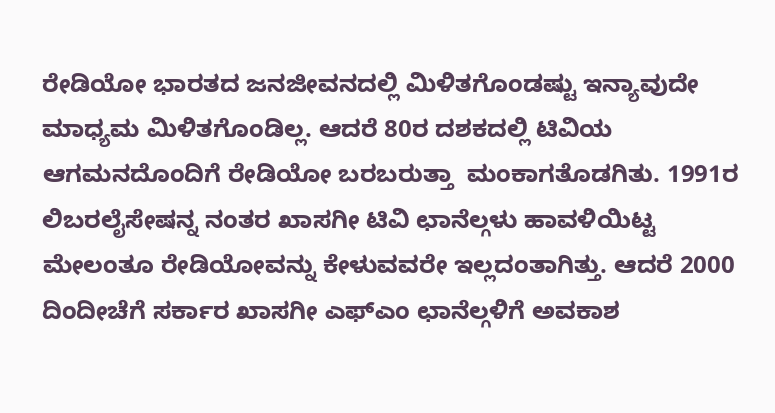ರೇಡಿಯೋ ಭಾರತದ ಜನಜೀವನದಲ್ಲಿ ಮಿಳಿತಗೊಂಡಷ್ಟು ಇನ್ಯಾವುದೇ ಮಾಧ್ಯಮ ಮಿಳಿತಗೊಂಡಿಲ್ಲ. ಆದರೆ 80ರ ದಶಕದಲ್ಲಿ ಟಿವಿಯ ಆಗಮನದೊಂದಿಗೆ ರೇಡಿಯೋ ಬರಬರುತ್ತಾ  ಮಂಕಾಗತೊಡಗಿತು. 1991ರ ಲಿಬರಲೈಸೇಷನ್ನ ನಂತರ ಖಾಸಗೀ ಟಿವಿ ಛಾನೆಲ್ಗಳು ಹಾವಳಿಯಿಟ್ಟ ಮೇಲಂತೂ ರೇಡಿಯೋವನ್ನು ಕೇಳುವವರೇ ಇಲ್ಲದಂತಾಗಿತ್ತು. ಆದರೆ 2000 ದಿಂದೀಚೆಗೆ ಸರ್ಕಾರ ಖಾಸಗೀ ಎಫ್ಎಂ ಛಾನೆಲ್ಗಳಿಗೆ ಅವಕಾಶ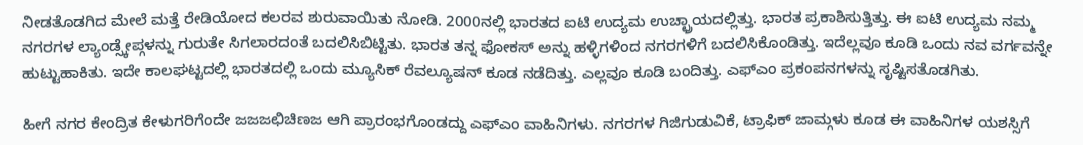ನೀಡತೊಡಗಿದ ಮೇಲೆ ಮತ್ತೆ ರೇಡಿಯೋದ ಕಲರವ ಶುರುವಾಯಿತು ನೋಡಿ. 2000ನಲ್ಲಿ ಭಾರತದ ಐಟಿ ಉದ್ಯಮ ಉಚ್ಛ್ರಾಯದಲ್ಲಿತ್ತು. ಭಾರತ ಪ್ರಕಾಶಿಸುತ್ತಿತ್ತು. ಈ ಐಟಿ ಉದ್ಯಮ ನಮ್ಮ ನಗರಗಳ ಲ್ಯಾಂಡ್ಸ್ಕೇಪ್ಗಳನ್ನು ಗುರುತೇ ಸಿಗಲಾರದಂತೆ ಬದಲಿಸಿಬಿಟ್ಟಿತು. ಭಾರತ ತನ್ನ ಫೋಕಸ್ ಅನ್ನು ಹಳ್ಳಿಗಳಿಂದ ನಗರಗಳಿಗೆ ಬದಲಿಸಿಕೊಂಡಿತ್ತು. ಇದೆಲ್ಲವೂ ಕೂಡಿ ಒಂದು ನವ ವರ್ಗವನ್ನೇ ಹುಟ್ಟುಹಾಕಿತು. ಇದೇ ಕಾಲಘಟ್ಟದಲ್ಲಿ ಭಾರತದಲ್ಲಿ ಒಂದು ಮ್ಯೂಸಿಕ್ ರೆವಲ್ಯೂಷನ್ ಕೂಡ ನಡೆದಿತ್ತು. ಎಲ್ಲವೂ ಕೂಡಿ ಬಂದಿತ್ತು. ಎಫ್ಎಂ ಪ್ರಕಂಪನಗಳನ್ನು ಸೃಷ್ಟಿಸತೊಡಗಿತು.

ಹೀಗೆ ನಗರ ಕೇಂದ್ರಿತ ಕೇಳುಗರಿಗೆಂದೇ ಜಜಜಛಿಚಿಣಜ ಆಗಿ ಪ್ರಾರಂಭಗೊಂಡದ್ದು ಎಫ್ಎಂ ವಾಹಿನಿಗಳು. ನಗರಗಳ ಗಿಜಿಗುಡುವಿಕೆ, ಟ್ರಾಫಿಕ್ ಜಾಮ್ಗಳು ಕೂಡ ಈ ವಾಹಿನಿಗಳ ಯಶಸ್ಸಿಗೆ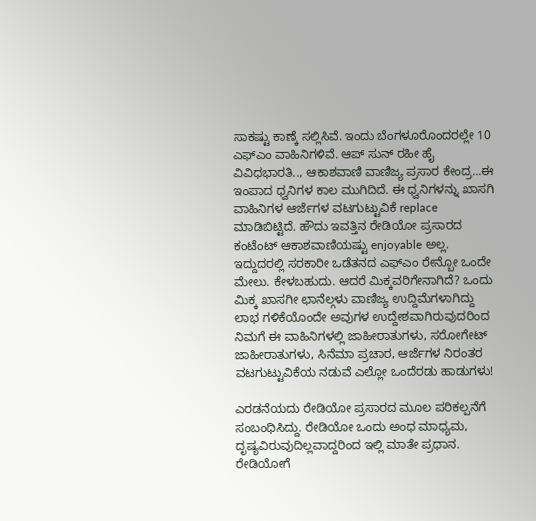ಸಾಕಷ್ಟು ಕಾಣ್ಕೆ ಸಲ್ಲಿಸಿವೆ. ಇಂದು ಬೆಂಗಳೂರೊಂದರಲ್ಲೇ 10 ಎಫ್ಎಂ ವಾಹಿನಿಗಳಿವೆ. ಆಪ್ ಸುನ್ ರಹೀ ಹೈ ವಿವಿಧಭಾರತಿ.., ಆಕಾಶವಾಣಿ ವಾಣಿಜ್ಯ ಪ್ರಸಾರ ಕೇಂದ್ರ...ಈ ಇಂಪಾದ ಧ್ವನಿಗಳ ಕಾಲ ಮುಗಿದಿದೆ. ಈ ಧ್ವನಿಗಳನ್ನು ಖಾಸಗಿ ವಾಹಿನಿಗಳ ಆರ್ಜೆಗಳ ವಟಗುಟ್ಟುವಿಕೆ replace ಮಾಡಿಬಿಟ್ಟಿದೆ. ಹೌದು ಇವತ್ತಿನ ರೇಡಿಯೋ ಪ್ರಸಾರದ ಕಂಟೆಂಟ್ ಆಕಾಶವಾಣಿಯಷ್ಟು enjoyable ಅಲ್ಲ. ಇದ್ದುದರಲ್ಲಿ ಸರಕಾರೀ ಒಡೆತನದ ಎಫ್ಎಂ ರೇನ್ಬೋ ಒಂದೇ ಮೇಲು. ಕೇಳಬಹುದು. ಆದರೆ ಮಿಕ್ಕವರಿಗೇನಾಗಿದೆ? ಒಂದು ಮಿಕ್ಕ ಖಾಸಗೀ ಛಾನೆಲ್ಗಳು ವಾಣಿಜ್ಯ ಉದ್ದಿಮೆಗಳಾಗಿದ್ದು ಲಾಭ ಗಳಿಕೆಯೊಂದೇ ಅವುಗಳ ಉದ್ದೇಶವಾಗಿರುವುದರಿಂದ ನಿಮಗೆ ಈ ವಾಹಿನಿಗಳಲ್ಲಿ ಜಾಹೀರಾತುಗಳು, ಸರೋಗೇಟ್ ಜಾಹೀರಾತುಗಳು, ಸಿನೆಮಾ ಪ್ರಚಾರ, ಆರ್ಜೆಗಳ ನಿರಂತರ ವಟಗುಟ್ಟುವಿಕೆಯ ನಡುವೆ ಎಲ್ಲೋ ಒಂದೆರಡು ಹಾಡುಗಳು!

ಎರಡನೆಯದು ರೇಡಿಯೋ ಪ್ರಸಾರದ ಮೂಲ ಪರಿಕಲ್ಪನೆಗೆ ಸಂಬಂಧಿಸಿದ್ದು. ರೇಡಿಯೋ ಒಂದು ಅಂಧ ಮಾಧ್ಯಮ, ದೃಷ್ಯವಿರುವುದಿಲ್ಲವಾದ್ದರಿಂದ ಇಲ್ಲಿ ಮಾತೇ ಪ್ರಧಾನ. ರೇಡಿಯೋಗೆ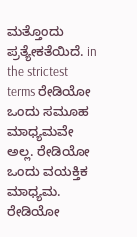ಮತ್ತೊಂದು ಪ್ರತ್ಯೇಕತೆಯಿದೆ. in the strictest terms ರೇಡಿಯೋ  ಒಂದು ಸಮೂಹ ಮಾಧ್ಯಮವೇ ಅಲ್ಲ. ರೇಡಿಯೋ ಒಂದು ವಯಕ್ತಿಕ ಮಾಧ್ಯಮ. ರೇಡಿಯೋ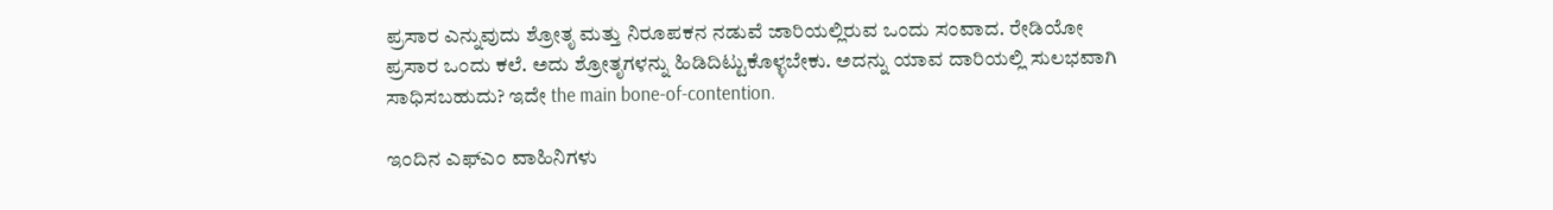ಪ್ರಸಾರ ಎನ್ನುವುದು ಶ್ರೋತೃ ಮತ್ತು ನಿರೂಪಕನ ನಡುವೆ ಜಾರಿಯಲ್ಲಿರುವ ಒಂದು ಸಂವಾದ. ರೇಡಿಯೋ ಪ್ರಸಾರ ಒಂದು ಕಲೆ. ಅದು ಶ್ರೋತೃಗಳನ್ನು ಹಿಡಿದಿಟ್ಟುಕೊಳ್ಳಬೇಕು. ಅದನ್ನು ಯಾವ ದಾರಿಯಲ್ಲಿ ಸುಲಭವಾಗಿ ಸಾಧಿಸಬಹುದು? ಇದೇ the main bone-of-contention.

ಇಂದಿನ ಎಫ್ಎಂ ವಾಹಿನಿಗಳು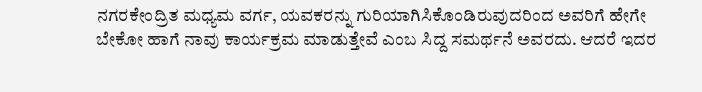ನಗರಕೇಂದ್ರಿತ ಮಧ್ಯಮ ವರ್ಗ, ಯವಕರನ್ನು ಗುರಿಯಾಗಿಸಿಕೊಂಡಿರುವುದರಿಂದ ಅವರಿಗೆ ಹೇಗೇ ಬೇಕೋ ಹಾಗೆ ನಾವು ಕಾರ್ಯಕ್ರಮ ಮಾಡುತ್ತೇವೆ ಎಂಬ ಸಿದ್ದ ಸಮರ್ಥನೆ ಅವರದು. ಆದರೆ ಇದರ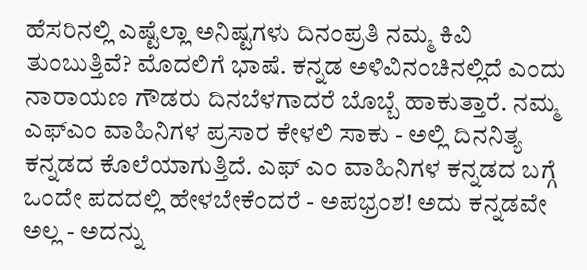ಹೆಸರಿನಲ್ಲಿ ಎಷ್ಟೆಲ್ಲಾ ಅನಿಷ್ಟಗಳು ದಿನಂಪ್ರತಿ ನಮ್ಮ ಕಿವಿ ತುಂಬುತ್ತಿವೆ? ಮೊದಲಿಗೆ ಭಾಷೆ. ಕನ್ನಡ ಅಳಿವಿನಂಚಿನಲ್ಲಿದೆ ಎಂದು ನಾರಾಯಣ ಗೌಡರು ದಿನಬೆಳಗಾದರೆ ಬೊಬ್ಬೆ ಹಾಕುತ್ತಾರೆ. ನಮ್ಮ ಎಫ್ಎಂ ವಾಹಿನಿಗಳ ಪ್ರಸಾರ ಕೇಳಲಿ ಸಾಕು - ಅಲ್ಲಿ ದಿನನಿತ್ಯ ಕನ್ನಡದ ಕೊಲೆಯಾಗುತ್ತಿದೆ. ಎಫ್ ಎಂ ವಾಹಿನಿಗಳ ಕನ್ನಡದ ಬಗ್ಗೆ ಒಂದೇ ಪದದಲ್ಲಿ ಹೇಳಬೇಕೆಂದರೆ - ಅಪಭ್ರಂಶ! ಅದು ಕನ್ನಡವೇ ಅಲ್ಲ - ಅದನ್ನು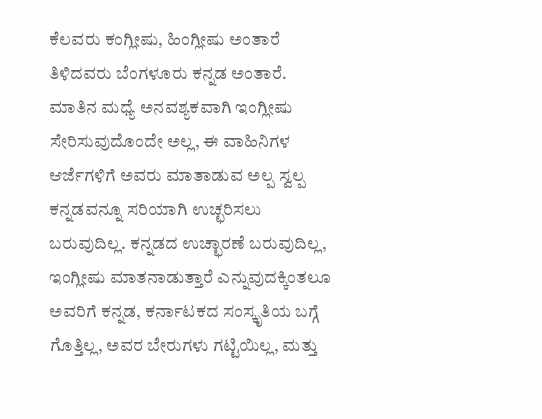ಕೆಲವರು ಕಂಗ್ಲೀಷು, ಹಿಂಗ್ಲೀಷು ಅಂತಾರೆ ತಿಳಿದವರು ಬೆಂಗಳೂರು ಕನ್ನಡ ಅಂತಾರೆ. ಮಾತಿನ ಮಧ್ಯೆ ಅನವಶ್ಯಕವಾಗಿ ಇಂಗ್ಲೀಷು ಸೇರಿಸುವುದೊಂದೇ ಅಲ್ಲ, ಈ ವಾಹಿನಿಗಳ ಆರ್ಜೆಗಳಿಗೆ ಅವರು ಮಾತಾಡುವ ಅಲ್ಪ ಸ್ವಲ್ಪ ಕನ್ನಡವನ್ನೂ ಸರಿಯಾಗಿ ಉಚ್ಛರಿಸಲು ಬರುವುದಿಲ್ಲ. ಕನ್ನಡದ ಉಚ್ಛಾರಣೆ ಬರುವುದಿಲ್ಲ, ಇಂಗ್ಲೀಷು ಮಾತನಾಡುತ್ತಾರೆ ಎನ್ನುವುದಕ್ಕಿಂತಲೂ ಅವರಿಗೆ ಕನ್ನಡ, ಕರ್ನಾಟಕದ ಸಂಸ್ಕೃತಿಯ ಬಗ್ಗೆ ಗೊತ್ತಿಲ್ಲ, ಅವರ ಬೇರುಗಳು ಗಟ್ಟಿಯಿಲ್ಲ, ಮತ್ತು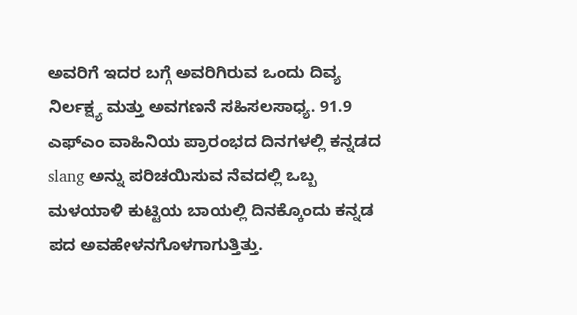ಅವರಿಗೆ ಇದರ ಬಗ್ಗೆ ಅವರಿಗಿರುವ ಒಂದು ದಿವ್ಯ ನಿರ್ಲಕ್ಷ್ಯ ಮತ್ತು ಅವಗಣನೆ ಸಹಿಸಲಸಾಧ್ಯ. 91.9 ಎಫ್ಎಂ ವಾಹಿನಿಯ ಪ್ರಾರಂಭದ ದಿನಗಳಲ್ಲಿ ಕನ್ನಡದ slang ಅನ್ನು ಪರಿಚಯಿಸುವ ನೆವದಲ್ಲಿ ಒಬ್ಬ ಮಳಯಾಳಿ ಕುಟ್ಟಿಯ ಬಾಯಲ್ಲಿ ದಿನಕ್ಕೊಂದು ಕನ್ನಡ ಪದ ಅವಹೇಳನಗೊಳಗಾಗುತ್ತಿತ್ತು.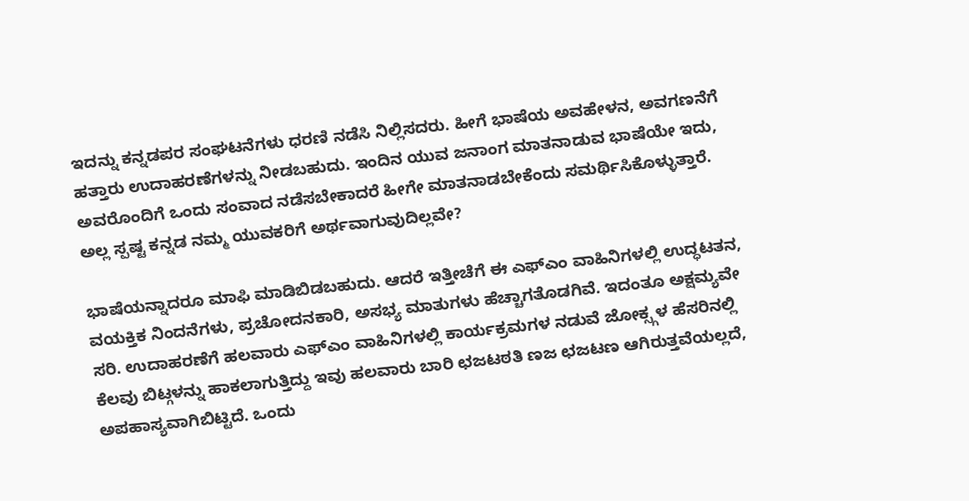ಇದನ್ನು ಕನ್ನಡಪರ ಸಂಘಟನೆಗಳು ಧರಣಿ ನಡೆಸಿ ನಿಲ್ಲಿಸದರು. ಹೀಗೆ ಭಾಷೆಯ ಅವಹೇಳನ, ಅವಗಣನೆಗೆ ಹತ್ತಾರು ಉದಾಹರಣೆಗಳನ್ನು ನೀಡಬಹುದು. ಇಂದಿನ ಯುವ ಜನಾಂಗ ಮಾತನಾಡುವ ಭಾಷೆಯೇ ಇದು, ಅವರೊಂದಿಗೆ ಒಂದು ಸಂವಾದ ನಡೆಸಬೇಕಾದರೆ ಹೀಗೇ ಮಾತನಾಡಬೇಕೆಂದು ಸಮರ್ಥಿಸಿಕೊಳ್ಳುತ್ತಾರೆ. ಅಲ್ಲ ಸ್ಪಷ್ಟ ಕನ್ನಡ ನಮ್ಮ ಯುವಕರಿಗೆ ಅರ್ಥವಾಗುವುದಿಲ್ಲವೇ?

ಭಾಷೆಯನ್ನಾದರೂ ಮಾಫಿ ಮಾಡಿಬಿಡಬಹುದು. ಆದರೆ ಇತ್ತೀಚೆಗೆ ಈ ಎಫ್ಎಂ ವಾಹಿನಿಗಳಲ್ಲಿ ಉದ್ಧಟತನ, ವಯಕ್ತಿಕ ನಿಂದನೆಗಳು, ಪ್ರಚೋದನಕಾರಿ, ಅಸಭ್ಯ ಮಾತುಗಳು ಹೆಚ್ಚಾಗತೊಡಗಿವೆ. ಇದಂತೂ ಅಕ್ಷಮ್ಯವೇ ಸರಿ. ಉದಾಹರಣೆಗೆ ಹಲವಾರು ಎಫ್ಎಂ ವಾಹಿನಿಗಳಲ್ಲಿ ಕಾರ್ಯಕ್ರಮಗಳ ನಡುವೆ ಜೋಕ್ಸ್ಗಳ ಹೆಸರಿನಲ್ಲಿ ಕೆಲವು ಬಿಟ್ಗಳನ್ನು ಹಾಕಲಾಗುತ್ತಿದ್ದು ಇವು ಹಲವಾರು ಬಾರಿ ಛಜಟಠತಿ ಣಜ ಛಜಟಣ ಆಗಿರುತ್ತವೆಯಲ್ಲದೆ, ಅಪಹಾಸ್ಯವಾಗಿಬಿಟ್ಟಿದೆ. ಒಂದು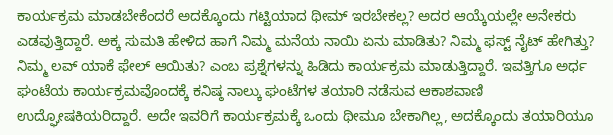ಕಾರ್ಯಕ್ರಮ ಮಾಡಬೇಕೆಂದರೆ ಅದಕ್ಕೊಂದು ಗಟ್ಟಿಯಾದ ಥೀಮ್ ಇರಬೇಕಲ್ಲ? ಅದರ ಆಯ್ಕೆಯಲ್ಲೇ ಅನೇಕರು ಎಡವುತ್ತಿದ್ದಾರೆ. ಅಕ್ಕ ಸುಮತಿ ಹೇಳಿದ ಹಾಗೆ ನಿಮ್ಮ ಮನೆಯ ನಾಯಿ ಏನು ಮಾಡಿತು? ನಿಮ್ಮ ಫಸ್ಟ್ ನೈಟ್ ಹೇಗಿತ್ತು? ನಿಮ್ಮ ಲವ್ ಯಾಕೆ ಫೇಲ್ ಆಯಿತು? ಎಂಬ ಪ್ರಶ್ನೆಗಳನ್ನು ಹಿಡಿದು ಕಾರ್ಯಕ್ರಮ ಮಾಡುತ್ತಿದ್ದಾರೆ. ಇವತ್ತಿಗೂ ಅರ್ಧ ಘಂಟೆಯ ಕಾರ್ಯಕ್ರಮವೊಂದಕ್ಕೆ ಕನಿಷ್ಠ ನಾಲ್ಕು ಘಂಟೆಗಳ ತಯಾರಿ ನಡೆಸುವ ಆಕಾಶವಾಣಿ ಉದ್ಘೋಷಕಿಯರಿದ್ದಾರೆ. ಅದೇ ಇವರಿಗೆ ಕಾರ್ಯಕ್ರಮಕ್ಕೆ ಒಂದು ಥೀಮೂ ಬೇಕಾಗಿಲ್ಲ, ಅದಕ್ಕೊಂದು ತಯಾರಿಯೂ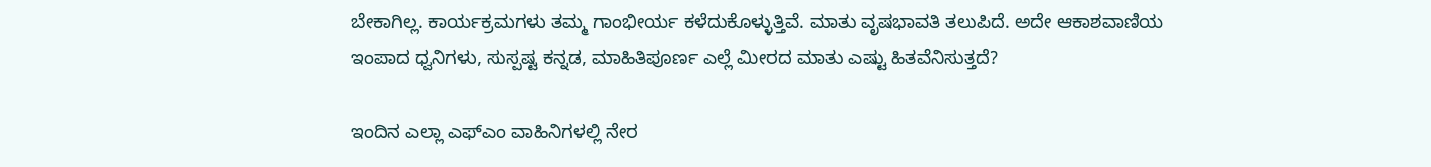ಬೇಕಾಗಿಲ್ಲ. ಕಾರ್ಯಕ್ರಮಗಳು ತಮ್ಮ ಗಾಂಭೀರ್ಯ ಕಳೆದುಕೊಳ್ಳುತ್ತಿವೆ. ಮಾತು ವೃಷಭಾವತಿ ತಲುಪಿದೆ. ಅದೇ ಆಕಾಶವಾಣಿಯ ಇಂಪಾದ ಧ್ವನಿಗಳು, ಸುಸ್ಪಷ್ಟ ಕನ್ನಡ, ಮಾಹಿತಿಪೂರ್ಣ ಎಲ್ಲೆ ಮೀರದ ಮಾತು ಎಷ್ಟು ಹಿತವೆನಿಸುತ್ತದೆ?

ಇಂದಿನ ಎಲ್ಲಾ ಎಫ್ಎಂ ವಾಹಿನಿಗಳಲ್ಲಿ ನೇರ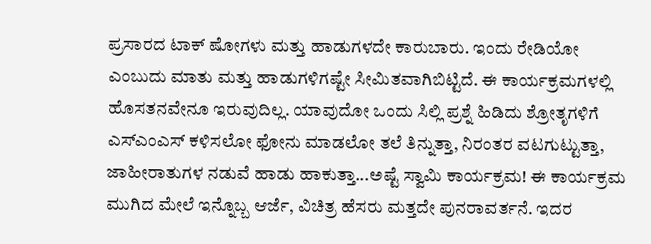ಪ್ರಸಾರದ ಟಾಕ್ ಷೋಗಳು ಮತ್ತು ಹಾಡುಗಳದೇ ಕಾರುಬಾರು. ಇಂದು ರೇಡಿಯೋ ಎಂಬುದು ಮಾತು ಮತ್ತು ಹಾಡುಗಳಿಗಷ್ಟೇ ಸೀಮಿತವಾಗಿಬಿಟ್ಟಿದೆ. ಈ ಕಾರ್ಯಕ್ರಮಗಳಲ್ಲಿ ಹೊಸತನವೇನೂ ಇರುವುದಿಲ್ಲ. ಯಾವುದೋ ಒಂದು ಸಿಲ್ಲಿ ಪ್ರಶ್ನೆ ಹಿಡಿದು ಶ್ರೋತೃಗಳಿಗೆ ಎಸ್ಎಂಎಸ್ ಕಳಿಸಲೋ ಫೋನು ಮಾಡಲೋ ತಲೆ ತಿನ್ನುತ್ತಾ, ನಿರಂತರ ವಟಗುಟ್ಟುತ್ತಾ, ಜಾಹೀರಾತುಗಳ ನಡುವೆ ಹಾಡು ಹಾಕುತ್ತಾ...ಅಷ್ಟೆ ಸ್ವಾಮಿ ಕಾರ್ಯಕ್ರಮ! ಈ ಕಾರ್ಯಕ್ರಮ ಮುಗಿದ ಮೇಲೆ ಇನ್ನೊಬ್ಬ ಆರ್ಜೆ, ವಿಚಿತ್ರ ಹೆಸರು ಮತ್ತದೇ ಪುನರಾವರ್ತನೆ. ಇದರ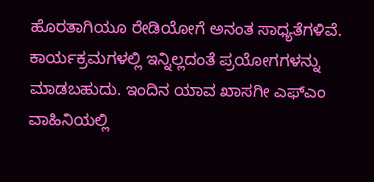ಹೊರತಾಗಿಯೂ ರೇಡಿಯೋಗೆ ಅನಂತ ಸಾಧ್ಯತೆಗಳಿವೆ. ಕಾರ್ಯಕ್ರಮಗಳಲ್ಲಿ ಇನ್ನಿಲ್ಲದಂತೆ ಪ್ರಯೋಗಗಳನ್ನು ಮಾಡಬಹುದು. ಇಂದಿನ ಯಾವ ಖಾಸಗೀ ಎಫ್ಎಂ ವಾಹಿನಿಯಲ್ಲಿ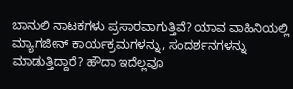ಬಾನುಲಿ ನಾಟಕಗಳು ಪ್ರಸಾರವಾಗುತ್ತಿವೆ? ಯಾವ ವಾಹಿನಿಯಲ್ಲಿ ಮ್ಯಾಗಜೀನ್ ಕಾರ್ಯಕ್ರಮಗಳನ್ನು, ಸಂದರ್ಶನಗಳನ್ನು ಮಾಡುತ್ತಿದ್ದಾರೆ? ಹೌದಾ ಇದೆಲ್ಲವೂ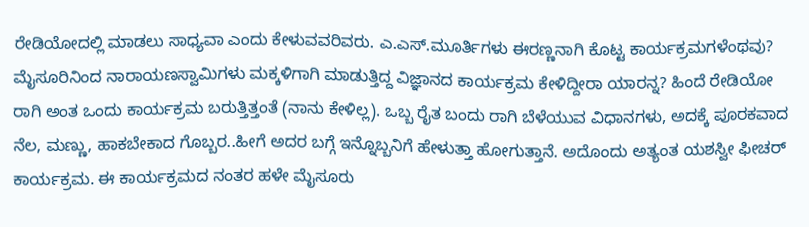ರೇಡಿಯೋದಲ್ಲಿ ಮಾಡಲು ಸಾಧ್ಯವಾ ಎಂದು ಕೇಳುವವರಿವರು. ಎ.ಎಸ್.ಮೂರ್ತಿಗಳು ಈರಣ್ಣನಾಗಿ ಕೊಟ್ಟ ಕಾರ್ಯಕ್ರಮಗಳೆಂಥವು? ಮೈಸೂರಿನಿಂದ ನಾರಾಯಣಸ್ವಾಮಿಗಳು ಮಕ್ಕಳಿಗಾಗಿ ಮಾಡುತ್ತಿದ್ದ ವಿಜ್ಞಾನದ ಕಾರ್ಯಕ್ರಮ ಕೇಳಿದ್ದೀರಾ ಯಾರನ್ನ? ಹಿಂದೆ ರೇಡಿಯೋ ರಾಗಿ ಅಂತ ಒಂದು ಕಾರ್ಯಕ್ರಮ ಬರುತ್ತಿತ್ತಂತೆ (ನಾನು ಕೇಳಿಲ್ಲ). ಒಬ್ಬ ರೈತ ಬಂದು ರಾಗಿ ಬೆಳೆಯುವ ವಿಧಾನಗಳು, ಅದಕ್ಕೆ ಪೂರಕವಾದ ನೆಲ, ಮಣ್ಣು, ಹಾಕಬೇಕಾದ ಗೊಬ್ಬರ..ಹೀಗೆ ಅದರ ಬಗ್ಗೆ ಇನ್ನೊಬ್ಬನಿಗೆ ಹೇಳುತ್ತಾ ಹೋಗುತ್ತಾನೆ. ಅದೊಂದು ಅತ್ಯಂತ ಯಶಸ್ವೀ ಫೀಚರ್ ಕಾರ್ಯಕ್ರಮ. ಈ ಕಾರ್ಯಕ್ರಮದ ನಂತರ ಹಳೇ ಮೈಸೂರು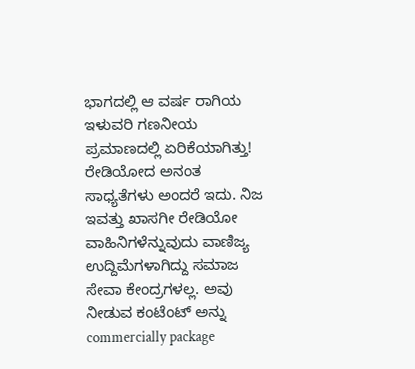ಭಾಗದಲ್ಲಿ ಆ ವರ್ಷ ರಾಗಿಯ ಇಳುವರಿ ಗಣನೀಯ ಪ್ರಮಾಣದಲ್ಲಿ ಏರಿಕೆಯಾಗಿತ್ತು! ರೇಡಿಯೋದ ಅನಂತ ಸಾಧ್ಯತೆಗಳು ಅಂದರೆ ಇದು. ನಿಜ ಇವತ್ತು ಖಾಸಗೀ ರೇಡಿಯೋ ವಾಹಿನಿಗಳೆನ್ನುವುದು ವಾಣಿಜ್ಯ ಉದ್ದಿಮೆಗಳಾಗಿದ್ದು ಸಮಾಜ ಸೇವಾ ಕೇಂದ್ರಗಳಲ್ಲ. ಅವು ನೀಡುವ ಕಂಟೆಂಟ್ ಅನ್ನು commercially package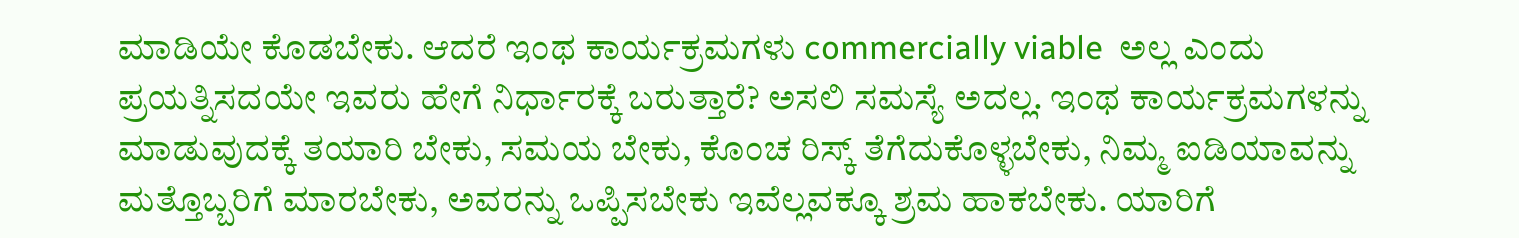ಮಾಡಿಯೇ ಕೊಡಬೇಕು. ಆದರೆ ಇಂಥ ಕಾರ್ಯಕ್ರಮಗಳು commercially viable  ಅಲ್ಲ ಎಂದು ಪ್ರಯತ್ನಿಸದಯೇ ಇವರು ಹೇಗೆ ನಿರ್ಧಾರಕ್ಕೆ ಬರುತ್ತಾರೆ? ಅಸಲಿ ಸಮಸ್ಯೆ ಅದಲ್ಲ. ಇಂಥ ಕಾರ್ಯಕ್ರಮಗಳನ್ನು ಮಾಡುವುದಕ್ಕೆ ತಯಾರಿ ಬೇಕು, ಸಮಯ ಬೇಕು, ಕೊಂಚ ರಿಸ್ಕ್ ತೆಗೆದುಕೊಳ್ಳಬೇಕು, ನಿಮ್ಮ ಐಡಿಯಾವನ್ನು ಮತ್ತೊಬ್ಬರಿಗೆ ಮಾರಬೇಕು, ಅವರನ್ನು ಒಪ್ಪಿಸಬೇಕು ಇವೆಲ್ಲವಕ್ಕೂ ಶ್ರಮ ಹಾಕಬೇಕು. ಯಾರಿಗೆ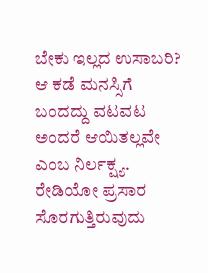ಬೇಕು ಇಲ್ಲದ ಉಸಾಬರಿ? ಆ ಕಡೆ ಮನಸ್ಸಿಗೆ ಬಂದದ್ದು ವಟವಟ ಅಂದರೆ ಆಯಿತಲ್ಲವೇ ಎಂಬ ನಿರ್ಲಕ್ಷ್ಯ. ರೇಡಿಯೋ ಪ್ರಸಾರ ಸೊರಗುತ್ತಿರುವುದು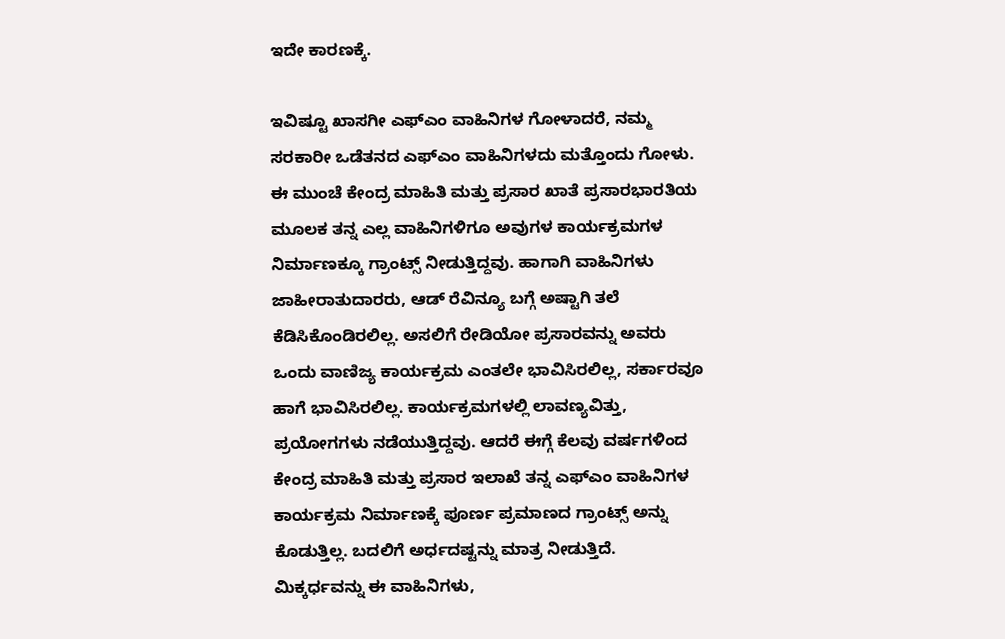ಇದೇ ಕಾರಣಕ್ಕೆ.

ಇವಿಷ್ಟೂ ಖಾಸಗೀ ಎಫ್ಎಂ ವಾಹಿನಿಗಳ ಗೋಳಾದರೆ, ನಮ್ಮ ಸರಕಾರೀ ಒಡೆತನದ ಎಫ್ಎಂ ವಾಹಿನಿಗಳದು ಮತ್ತೊಂದು ಗೋಳು. ಈ ಮುಂಚೆ ಕೇಂದ್ರ ಮಾಹಿತಿ ಮತ್ತು ಪ್ರಸಾರ ಖಾತೆ ಪ್ರಸಾರಭಾರತಿಯ ಮೂಲಕ ತನ್ನ ಎಲ್ಲ ವಾಹಿನಿಗಳಿಗೂ ಅವುಗಳ ಕಾರ್ಯಕ್ರಮಗಳ ನಿರ್ಮಾಣಕ್ಕೂ ಗ್ರಾಂಟ್ಸ್ ನೀಡುತ್ತಿದ್ದವು. ಹಾಗಾಗಿ ವಾಹಿನಿಗಳು ಜಾಹೀರಾತುದಾರರು, ಆಡ್ ರೆವಿನ್ಯೂ ಬಗ್ಗೆ ಅಷ್ಟಾಗಿ ತಲೆ ಕೆಡಿಸಿಕೊಂಡಿರಲಿಲ್ಲ. ಅಸಲಿಗೆ ರೇಡಿಯೋ ಪ್ರಸಾರವನ್ನು ಅವರು ಒಂದು ವಾಣಿಜ್ಯ ಕಾರ್ಯಕ್ರಮ ಎಂತಲೇ ಭಾವಿಸಿರಲಿಲ್ಲ, ಸರ್ಕಾರವೂ  ಹಾಗೆ ಭಾವಿಸಿರಲಿಲ್ಲ. ಕಾರ್ಯಕ್ರಮಗಳಲ್ಲಿ ಲಾವಣ್ಯವಿತ್ತು, ಪ್ರಯೋಗಗಳು ನಡೆಯುತ್ತಿದ್ದವು. ಆದರೆ ಈಗ್ಗೆ ಕೆಲವು ವರ್ಷಗಳಿಂದ ಕೇಂದ್ರ ಮಾಹಿತಿ ಮತ್ತು ಪ್ರಸಾರ ಇಲಾಖೆ ತನ್ನ ಎಫ್ಎಂ ವಾಹಿನಿಗಳ ಕಾರ್ಯಕ್ರಮ ನಿರ್ಮಾಣಕ್ಕೆ ಪೂರ್ಣ ಪ್ರಮಾಣದ ಗ್ರಾಂಟ್ಸ್ ಅನ್ನು ಕೊಡುತ್ತಿಲ್ಲ. ಬದಲಿಗೆ ಅರ್ಧದಷ್ಟನ್ನು ಮಾತ್ರ ನೀಡುತ್ತಿದೆ. ಮಿಕ್ಕರ್ಧವನ್ನು ಈ ವಾಹಿನಿಗಳು,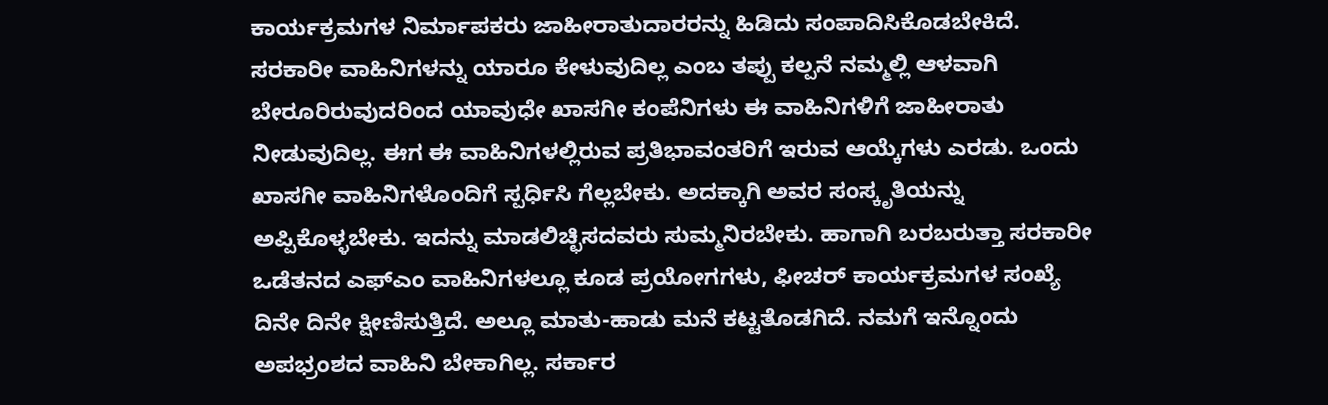ಕಾರ್ಯಕ್ರಮಗಳ ನಿರ್ಮಾಪಕರು ಜಾಹೀರಾತುದಾರರನ್ನು ಹಿಡಿದು ಸಂಪಾದಿಸಿಕೊಡಬೇಕಿದೆ. ಸರಕಾರೀ ವಾಹಿನಿಗಳನ್ನು ಯಾರೂ ಕೇಳುವುದಿಲ್ಲ ಎಂಬ ತಪ್ಪು ಕಲ್ಪನೆ ನಮ್ಮಲ್ಲಿ ಆಳವಾಗಿ ಬೇರೂರಿರುವುದರಿಂದ ಯಾವುಧೇ ಖಾಸಗೀ ಕಂಪೆನಿಗಳು ಈ ವಾಹಿನಿಗಳಿಗೆ ಜಾಹೀರಾತು ನೀಡುವುದಿಲ್ಲ. ಈಗ ಈ ವಾಹಿನಿಗಳಲ್ಲಿರುವ ಪ್ರತಿಭಾವಂತರಿಗೆ ಇರುವ ಆಯ್ಕೆಗಳು ಎರಡು. ಒಂದು ಖಾಸಗೀ ವಾಹಿನಿಗಳೊಂದಿಗೆ ಸ್ಪರ್ಧಿಸಿ ಗೆಲ್ಲಬೇಕು. ಅದಕ್ಕಾಗಿ ಅವರ ಸಂಸ್ಕೃತಿಯನ್ನು ಅಪ್ಪಿಕೊಳ್ಳಬೇಕು. ಇದನ್ನು ಮಾಡಲಿಚ್ಛಿಸದವರು ಸುಮ್ಮನಿರಬೇಕು. ಹಾಗಾಗಿ ಬರಬರುತ್ತಾ ಸರಕಾರೀ ಒಡೆತನದ ಎಫ್ಎಂ ವಾಹಿನಿಗಳಲ್ಲೂ ಕೂಡ ಪ್ರಯೋಗಗಳು, ಫೀಚರ್ ಕಾರ್ಯಕ್ರಮಗಳ ಸಂಖ್ಯೆ ದಿನೇ ದಿನೇ ಕ್ಷೀಣಿಸುತ್ತಿದೆ. ಅಲ್ಲೂ ಮಾತು-ಹಾಡು ಮನೆ ಕಟ್ಟತೊಡಗಿದೆ. ನಮಗೆ ಇನ್ನೊಂದು ಅಪಭ್ರಂಶದ ವಾಹಿನಿ ಬೇಕಾಗಿಲ್ಲ. ಸರ್ಕಾರ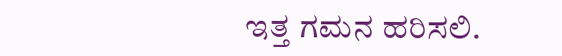ಇತ್ತ ಗಮನ ಹರಿಸಲಿ.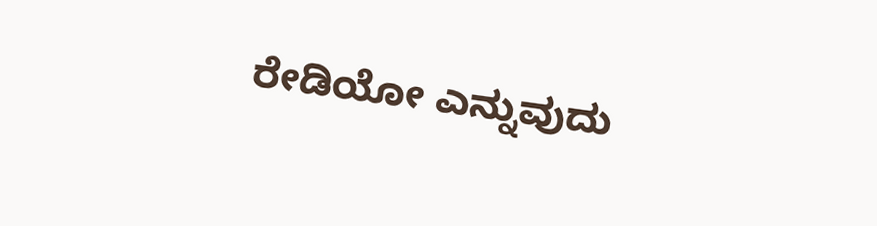ರೇಡಿಯೋ ಎನ್ನುವುದು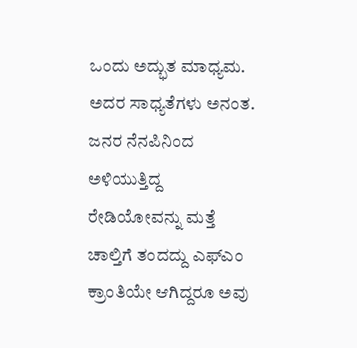ಒಂದು ಅದ್ಭುತ ಮಾಧ್ಯಮ. ಅದರ ಸಾಧ್ಯತೆಗಳು ಅನಂತ. ಜನರ ನೆನಪಿನಿಂದ ಅಳಿಯುತ್ತಿದ್ದ ರೇಡಿಯೋವನ್ನು ಮತ್ತೆ ಚಾಲ್ತಿಗೆ ತಂದದ್ದು ಎಫ್ಎಂ ಕ್ರಾಂತಿಯೇ ಆಗಿದ್ದರೂ ಅವು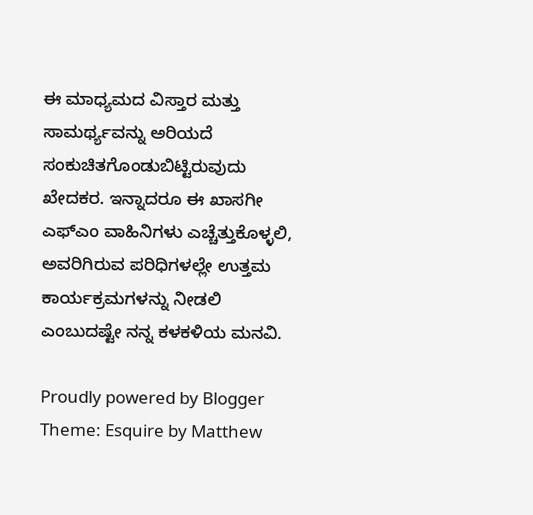ಈ ಮಾಧ್ಯಮದ ವಿಸ್ತಾರ ಮತ್ತು ಸಾಮರ್ಥ್ಯವನ್ನು ಅರಿಯದೆ ಸಂಕುಚಿತಗೊಂಡುಬಿಟ್ಟಿರುವುದು ಖೇದಕರ. ಇನ್ನಾದರೂ ಈ ಖಾಸಗೀ ಎಫ್ಎಂ ವಾಹಿನಿಗಳು ಎಚ್ಚೆತ್ತುಕೊಳ್ಳಲಿ, ಅವರಿಗಿರುವ ಪರಿಧಿಗಳಲ್ಲೇ ಉತ್ತಮ ಕಾರ್ಯಕ್ರಮಗಳನ್ನು ನೀಡಲಿ ಎಂಬುದಷ್ಟೇ ನನ್ನ ಕಳಕಳಿಯ ಮನವಿ.

Proudly powered by Blogger
Theme: Esquire by Matthew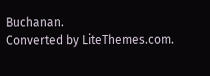Buchanan.
Converted by LiteThemes.com.